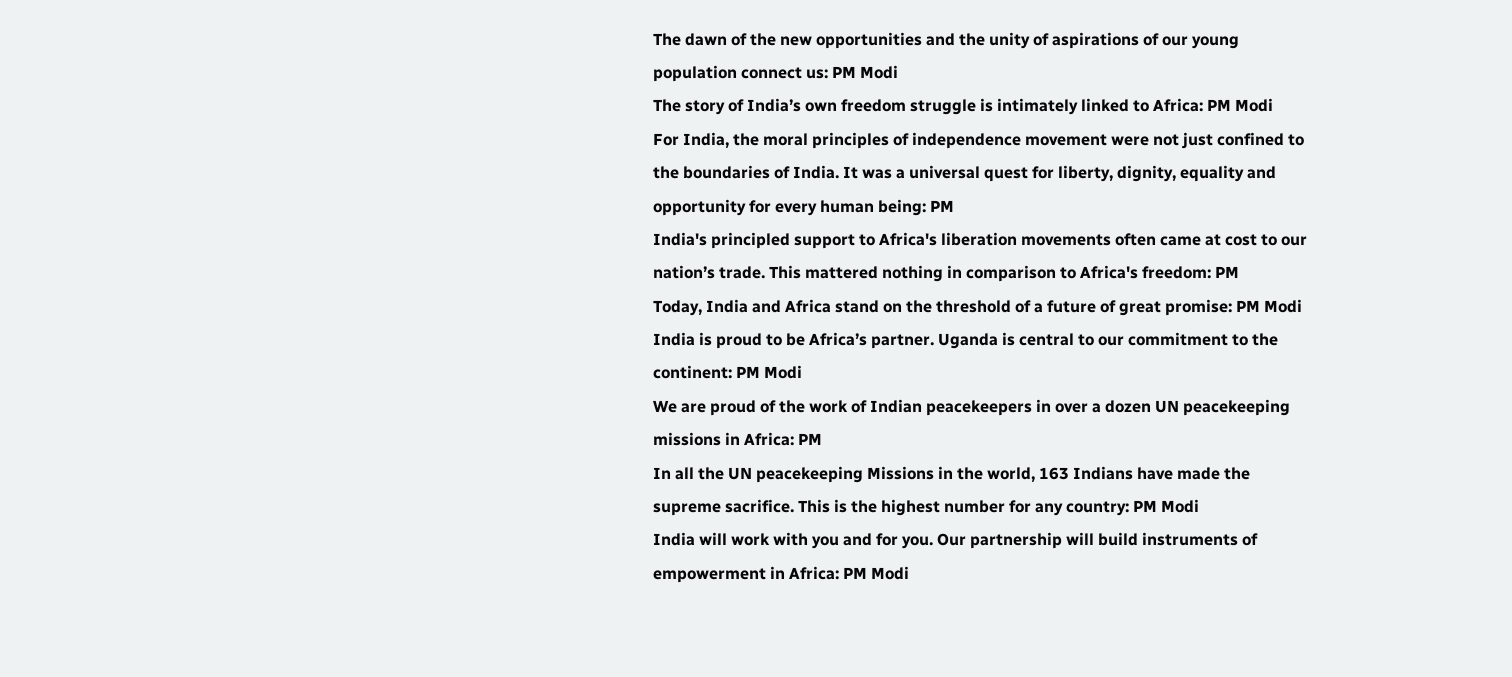The dawn of the new opportunities and the unity of aspirations of our young population connect us: PM Modi
The story of India’s own freedom struggle is intimately linked to Africa: PM Modi
For India, the moral principles of independence movement were not just confined to the boundaries of India. It was a universal quest for liberty, dignity, equality and opportunity for every human being: PM
India's principled support to Africa's liberation movements often came at cost to our nation’s trade. This mattered nothing in comparison to Africa's freedom: PM
Today, India and Africa stand on the threshold of a future of great promise: PM Modi
India is proud to be Africa’s partner. Uganda is central to our commitment to the continent: PM Modi
We are proud of the work of Indian peacekeepers in over a dozen UN peacekeeping missions in Africa: PM
In all the UN peacekeeping Missions in the world, 163 Indians have made the supreme sacrifice. This is the highest number for any country: PM Modi
India will work with you and for you. Our partnership will build instruments of empowerment in Africa: PM Modi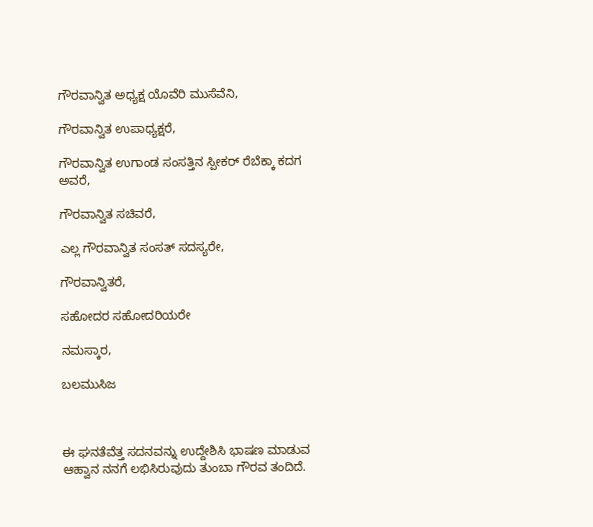ಗೌರವಾನ್ವಿತ ಅಧ್ಯಕ್ಷ ಯೊವೆರಿ ಮುಸೆವೆನಿ,

ಗೌರವಾನ್ವಿತ ಉಪಾಧ್ಯಕ್ಷರೆ,

ಗೌರವಾನ್ವಿತ ಉಗಾಂಡ ಸಂಸತ್ತಿನ ಸ್ಪೀಕರ್ ರೆಬೆಕ್ಕಾ ಕದಗ ಅವರೆ,

ಗೌರವಾನ್ವಿತ ಸಚಿವರೆ,

ಎಲ್ಲ ಗೌರವಾನ್ವಿತ ಸಂಸತ್ ಸದಸ್ಯರೇ,

ಗೌರವಾನ್ವಿತರೆ,

ಸಹೋದರ ಸಹೋದರಿಯರೇ

ನಮಸ್ಕಾರ,

ಬಲಮುಸಿಜ



ಈ ಘನತೆವೆತ್ತ ಸದನವನ್ನು ಉದ್ದೇಶಿಸಿ ಭಾಷಣ ಮಾಡುವ ಆಹ್ವಾನ ನನಗೆ ಲಭಿಸಿರುವುದು ತುಂಬಾ ಗೌರವ ತಂದಿದೆ.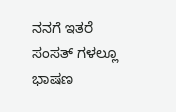ನನಗೆ ಇತರೆ ಸಂಸತ್ ಗಳಲ್ಲೂ ಭಾಷಣ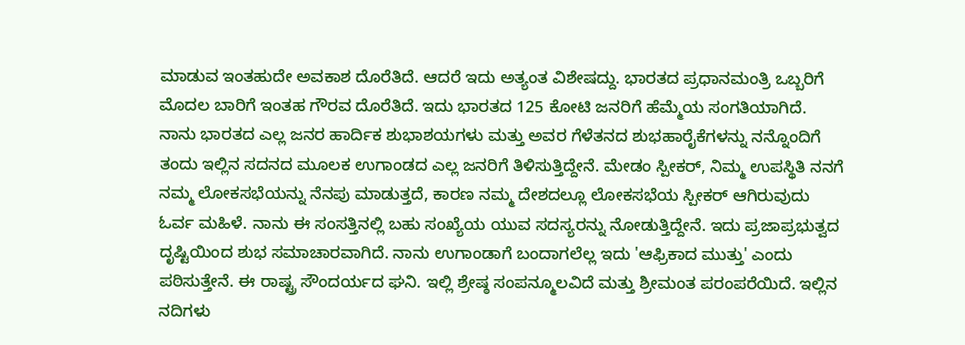ಮಾಡುವ ಇಂತಹುದೇ ಅವಕಾಶ ದೊರೆತಿದೆ. ಆದರೆ ಇದು ಅತ್ಯಂತ ವಿಶೇಷದ್ದು. ಭಾರತದ ಪ್ರಧಾನಮಂತ್ರಿ ಒಬ್ಬರಿಗೆ ಮೊದಲ ಬಾರಿಗೆ ಇಂತಹ ಗೌರವ ದೊರೆತಿದೆ. ಇದು ಭಾರತದ 125 ಕೋಟಿ ಜನರಿಗೆ ಹೆಮ್ಮೆಯ ಸಂಗತಿಯಾಗಿದೆ. ನಾನು ಭಾರತದ ಎಲ್ಲ ಜನರ ಹಾರ್ದಿಕ ಶುಭಾಶಯಗಳು ಮತ್ತು ಅವರ ಗೆಳೆತನದ ಶುಭಹಾರೈಕೆಗಳನ್ನು ನನ್ನೊಂದಿಗೆ ತಂದು ಇಲ್ಲಿನ ಸದನದ ಮೂಲಕ ಉಗಾಂಡದ ಎಲ್ಲ ಜನರಿಗೆ ತಿಳಿಸುತ್ತಿದ್ದೇನೆ. ಮೇಡಂ ಸ್ಪೀಕರ್, ನಿಮ್ಮ ಉಪಸ್ಥಿತಿ ನನಗೆ ನಮ್ಮ ಲೋಕಸಭೆಯನ್ನು ನೆನಪು ಮಾಡುತ್ತದೆ, ಕಾರಣ ನಮ್ಮ ದೇಶದಲ್ಲೂ ಲೋಕಸಭೆಯ ಸ್ಪೀಕರ್ ಆಗಿರುವುದು ಓರ್ವ ಮಹಿಳೆ. ನಾನು ಈ ಸಂಸತ್ತಿನಲ್ಲಿ ಬಹು ಸಂಖ್ಯೆಯ ಯುವ ಸದಸ್ಯರನ್ನು ನೋಡುತ್ತಿದ್ದೇನೆ. ಇದು ಪ್ರಜಾಪ್ರಭುತ್ವದ ದೃಷ್ಟಿಯಿಂದ ಶುಭ ಸಮಾಚಾರವಾಗಿದೆ. ನಾನು ಉಗಾಂಡಾಗೆ ಬಂದಾಗಲೆಲ್ಲ ಇದು 'ಆಫ್ರಿಕಾದ ಮುತ್ತು' ಎಂದು ಪಠಿಸುತ್ತೇನೆ. ಈ ರಾಷ್ಟ್ರ ಸೌಂದರ್ಯದ ಘನಿ. ಇಲ್ಲಿ ಶ್ರೇಷ್ಠ ಸಂಪನ್ಮೂಲವಿದೆ ಮತ್ತು ಶ್ರೀಮಂತ ಪರಂಪರೆಯಿದೆ. ಇಲ್ಲಿನ ನದಿಗಳು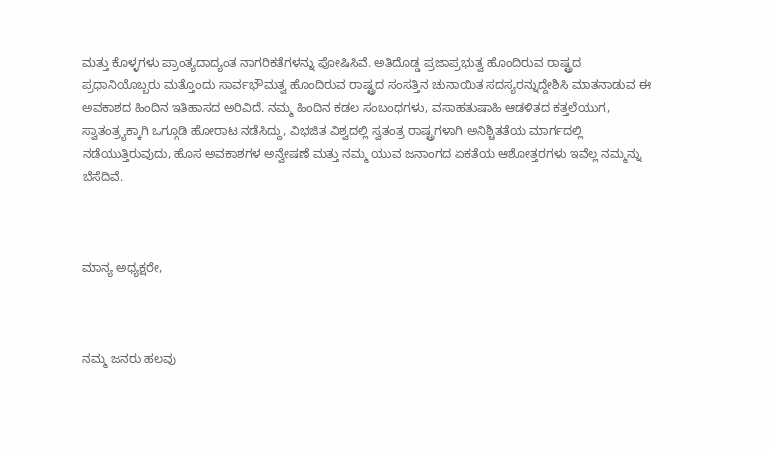ಮತ್ತು ಕೊಳ್ಳಗಳು ಪ್ರಾಂತ್ಯದಾದ್ಯಂತ ನಾಗರಿಕತೆಗಳನ್ನು ಪೋಷಿಸಿವೆ. ಅತಿದೊಡ್ಡ ಪ್ರಜಾಪ್ರಭುತ್ವ ಹೊಂದಿರುವ ರಾಷ್ಟ್ರದ ಪ್ರಧಾನಿಯೊಬ್ಬರು ಮತ್ತೊಂದು ಸಾರ್ವಭೌಮತ್ವ ಹೊಂದಿರುವ ರಾಷ್ಟ್ರದ ಸಂಸತ್ತಿನ ಚುನಾಯಿತ ಸದಸ್ಯರನ್ನುದ್ದೇಶಿಸಿ ಮಾತನಾಡುವ ಈ ಅವಕಾಶದ ಹಿಂದಿನ ಇತಿಹಾಸದ ಅರಿವಿದೆ. ನಮ್ಮ ಹಿಂದಿನ ಕಡಲ ಸಂಬಂಧಗಳು, ವಸಾಹತುಷಾಹಿ ಆಡಳಿತದ ಕತ್ತಲೆಯುಗ, ಸ್ವಾತಂತ್ರ್ಯಕ್ಕಾಗಿ ಒಗ್ಗೂಡಿ ಹೋರಾಟ ನಡೆಸಿದ್ದು, ವಿಭಜಿತ ವಿಶ್ವದಲ್ಲಿ ಸ್ವತಂತ್ರ ರಾಷ್ಟ್ರಗಳಾಗಿ ಅನಿಶ್ಚಿತತೆಯ ಮಾರ್ಗದಲ್ಲಿ ನಡೆಯುತ್ತಿರುವುದು, ಹೊಸ ಅವಕಾಶಗಳ ಅನ್ವೇಷಣೆ ಮತ್ತು ನಮ್ಮ ಯುವ ಜನಾಂಗದ ಏಕತೆಯ ಆಶೋತ್ತರಗಳು ಇವೆಲ್ಲ ನಮ್ಮನ್ನು ಬೆಸೆದಿವೆ.



ಮಾನ್ಯ ಅಧ್ಯಕ್ಷರೇ,



ನಮ್ಮ ಜನರು ಹಲವು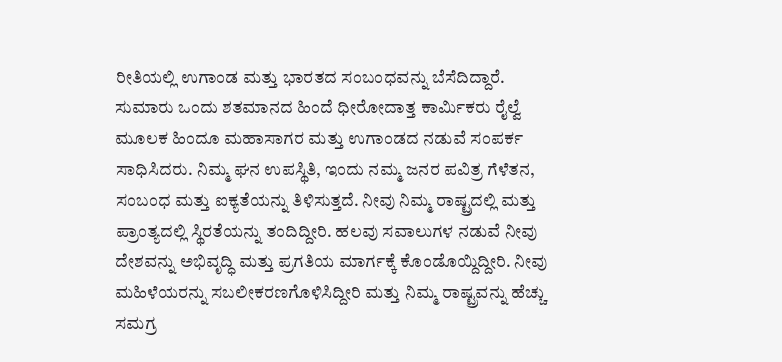ರೀತಿಯಲ್ಲಿ ಉಗಾಂಡ ಮತ್ತು ಭಾರತದ ಸಂಬಂಧವನ್ನು ಬೆಸೆದಿದ್ದಾರೆ. ಸುಮಾರು ಒಂದು ಶತಮಾನದ ಹಿಂದೆ ಧೀರೋದಾತ್ತ ಕಾರ್ಮಿಕರು ರೈಲ್ವೆ ಮೂಲಕ ಹಿಂದೂ ಮಹಾಸಾಗರ ಮತ್ತು ಉಗಾಂಡದ ನಡುವೆ ಸಂಪರ್ಕ ಸಾಧಿಸಿದರು. ನಿಮ್ಮ ಘನ ಉಪಸ್ಥಿತಿ, ಇಂದು ನಮ್ಮ ಜನರ ಪವಿತ್ರ ಗೆಳೆತನ, ಸಂಬಂಧ ಮತ್ತು ಐಕ್ಯತೆಯನ್ನು ತಿಳಿಸುತ್ತದೆ. ನೀವು ನಿಮ್ಮ ರಾಷ್ಟ್ರದಲ್ಲಿ ಮತ್ತು ಪ್ರಾಂತ್ಯದಲ್ಲಿ ಸ್ಥಿರತೆಯನ್ನು ತಂದಿದ್ದೀರಿ. ಹಲವು ಸವಾಲುಗಳ ನಡುವೆ ನೀವು ದೇಶವನ್ನು ಅಭಿವೃದ್ಧಿ ಮತ್ತು ಪ್ರಗತಿಯ ಮಾರ್ಗಕ್ಕೆ ಕೊಂಡೊಯ್ದಿದ್ದೀರಿ. ನೀವು ಮಹಿಳೆಯರನ್ನು ಸಬಲೀಕರಣಗೊಳಿಸಿದ್ದೀರಿ ಮತ್ತು ನಿಮ್ಮ ರಾಷ್ಟ್ರವನ್ನು ಹೆಚ್ಚು ಸಮಗ್ರ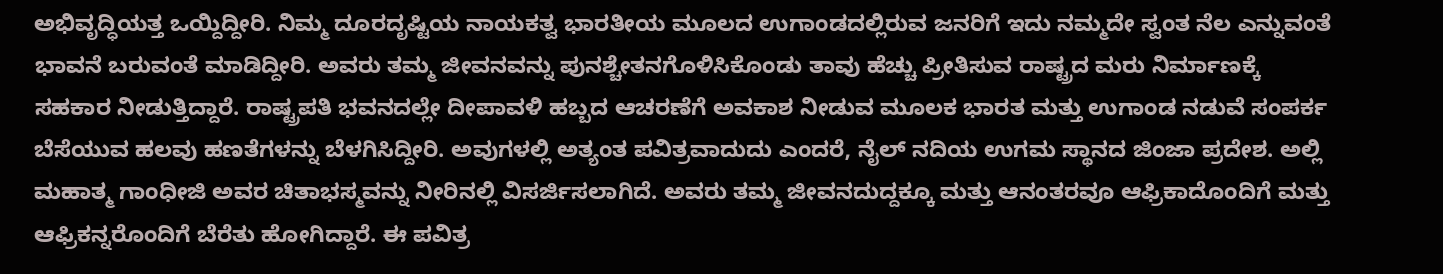ಅಭಿವೃದ್ಧಿಯತ್ತ ಒಯ್ದಿದ್ದೀರಿ. ನಿಮ್ಮ ದೂರದೃಷ್ಟಿಯ ನಾಯಕತ್ವ ಭಾರತೀಯ ಮೂಲದ ಉಗಾಂಡದಲ್ಲಿರುವ ಜನರಿಗೆ ಇದು ನಮ್ಮದೇ ಸ್ವಂತ ನೆಲ ಎನ್ನುವಂತೆ ಭಾವನೆ ಬರುವಂತೆ ಮಾಡಿದ್ದೀರಿ. ಅವರು ತಮ್ಮ ಜೀವನವನ್ನು ಪುನಶ್ಚೇತನಗೊಳಿಸಿಕೊಂಡು ತಾವು ಹೆಚ್ಚು ಪ್ರೀತಿಸುವ ರಾಷ್ಟ್ರದ ಮರು ನಿರ್ಮಾಣಕ್ಕೆ ಸಹಕಾರ ನೀಡುತ್ತಿದ್ದಾರೆ. ರಾಷ್ಟ್ರಪತಿ ಭವನದಲ್ಲೇ ದೀಪಾವಳಿ ಹಬ್ಬದ ಆಚರಣೆಗೆ ಅವಕಾಶ ನೀಡುವ ಮೂಲಕ ಭಾರತ ಮತ್ತು ಉಗಾಂಡ ನಡುವೆ ಸಂಪರ್ಕ ಬೆಸೆಯುವ ಹಲವು ಹಣತೆಗಳನ್ನು ಬೆಳಗಿಸಿದ್ದೀರಿ. ಅವುಗಳಲ್ಲಿ ಅತ್ಯಂತ ಪವಿತ್ರವಾದುದು ಎಂದರೆ, ನೈಲ್ ನದಿಯ ಉಗಮ ಸ್ಥಾನದ ಜಿಂಜಾ ಪ್ರದೇಶ. ಅಲ್ಲಿ ಮಹಾತ್ಮ ಗಾಂಧೀಜಿ ಅವರ ಚಿತಾಭಸ್ಮವನ್ನು ನೀರಿನಲ್ಲಿ ವಿಸರ್ಜಿಸಲಾಗಿದೆ. ಅವರು ತಮ್ಮ ಜೀವನದುದ್ದಕ್ಕೂ ಮತ್ತು ಆನಂತರವೂ ಆಫ್ರಿಕಾದೊಂದಿಗೆ ಮತ್ತು ಆಫ್ರಿಕನ್ನರೊಂದಿಗೆ ಬೆರೆತು ಹೋಗಿದ್ದಾರೆ. ಈ ಪವಿತ್ರ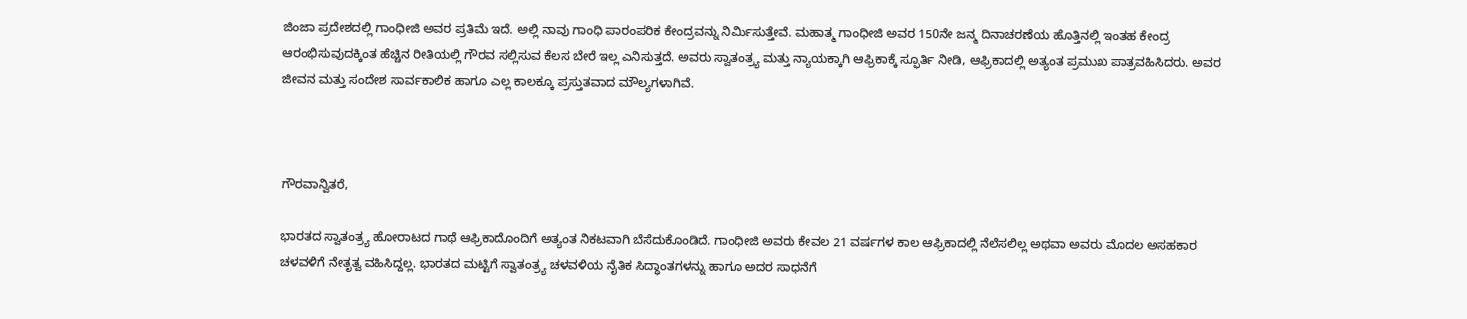ಜಿಂಜಾ ಪ್ರದೇಶದಲ್ಲಿ ಗಾಂಧೀಜಿ ಅವರ ಪ್ರತಿಮೆ ಇದೆ. ಅಲ್ಲಿ ನಾವು ಗಾಂಧಿ ಪಾರಂಪರಿಕ ಕೇಂದ್ರವನ್ನು ನಿರ್ಮಿಸುತ್ತೇವೆ. ಮಹಾತ್ಮ ಗಾಂಧೀಜಿ ಅವರ 150ನೇ ಜನ್ಮ ದಿನಾಚರಣೆಯ ಹೊತ್ತಿನಲ್ಲಿ ಇಂತಹ ಕೇಂದ್ರ ಆರಂಭಿಸುವುದಕ್ಕಿಂತ ಹೆಚ್ಚಿನ ರೀತಿಯಲ್ಲಿ ಗೌರವ ಸಲ್ಲಿಸುವ ಕೆಲಸ ಬೇರೆ ಇಲ್ಲ ಎನಿಸುತ್ತದೆ. ಅವರು ಸ್ವಾತಂತ್ರ್ಯ ಮತ್ತು ನ್ಯಾಯಕ್ಕಾಗಿ ಆಫ್ರಿಕಾಕ್ಕೆ ಸ್ಫೂರ್ತಿ ನೀಡಿ, ಆಫ್ರಿಕಾದಲ್ಲಿ ಅತ್ಯಂತ ಪ್ರಮುಖ ಪಾತ್ರವಹಿಸಿದರು. ಅವರ ಜೀವನ ಮತ್ತು ಸಂದೇಶ ಸಾರ್ವಕಾಲಿಕ ಹಾಗೂ ಎಲ್ಲ ಕಾಲಕ್ಕೂ ಪ್ರಸ್ತುತವಾದ ಮೌಲ್ಯಗಳಾಗಿವೆ.



ಗೌರವಾನ್ವಿತರೆ,

ಭಾರತದ ಸ್ವಾತಂತ್ರ್ಯ ಹೋರಾಟದ ಗಾಥೆ ಆಫ್ರಿಕಾದೊಂದಿಗೆ ಅತ್ಯಂತ ನಿಕಟವಾಗಿ ಬೆಸೆದುಕೊಂಡಿದೆ. ಗಾಂಧೀಜಿ ಅವರು ಕೇವಲ 21 ವರ್ಷಗಳ ಕಾಲ ಆಫ್ರಿಕಾದಲ್ಲಿ ನೆಲೆಸಲಿಲ್ಲ ಅಥವಾ ಅವರು ಮೊದಲ ಅಸಹಕಾರ ಚಳವಳಿಗೆ ನೇತೃತ್ವ ವಹಿಸಿದ್ದಲ್ಲ. ಭಾರತದ ಮಟ್ಟಿಗೆ ಸ್ವಾತಂತ್ರ್ಯ ಚಳವಳಿಯ ನೈತಿಕ ಸಿದ್ಧಾಂತಗಳನ್ನು ಹಾಗೂ ಅದರ ಸಾಧನೆಗೆ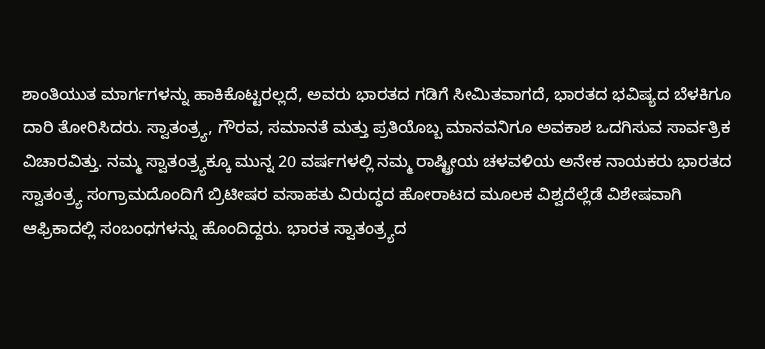ಶಾಂತಿಯುತ ಮಾರ್ಗಗಳನ್ನು ಹಾಕಿಕೊಟ್ಟರಲ್ಲದೆ, ಅವರು ಭಾರತದ ಗಡಿಗೆ ಸೀಮಿತವಾಗದೆ, ಭಾರತದ ಭವಿಷ್ಯದ ಬೆಳಕಿಗೂ ದಾರಿ ತೋರಿಸಿದರು. ಸ್ವಾತಂತ್ರ್ಯ, ಗೌರವ, ಸಮಾನತೆ ಮತ್ತು ಪ್ರತಿಯೊಬ್ಬ ಮಾನವನಿಗೂ ಅವಕಾಶ ಒದಗಿಸುವ ಸಾರ್ವತ್ರಿಕ  ವಿಚಾರವಿತ್ತು. ನಮ್ಮ ಸ್ವಾತಂತ್ರ್ಯಕ್ಕೂ ಮುನ್ನ 20 ವರ್ಷಗಳಲ್ಲಿ ನಮ್ಮ ರಾಷ್ಟ್ರೀಯ ಚಳವಳಿಯ ಅನೇಕ ನಾಯಕರು ಭಾರತದ ಸ್ವಾತಂತ್ರ್ಯ ಸಂಗ್ರಾಮದೊಂದಿಗೆ ಬ್ರಿಟೀಷರ ವಸಾಹತು ವಿರುದ್ಧದ ಹೋರಾಟದ ಮೂಲಕ ವಿಶ್ವದೆಲ್ಲೆಡೆ ವಿಶೇಷವಾಗಿ ಆಫ್ರಿಕಾದಲ್ಲಿ ಸಂಬಂಧಗಳನ್ನು ಹೊಂದಿದ್ದರು. ಭಾರತ ಸ್ವಾತಂತ್ರ್ಯದ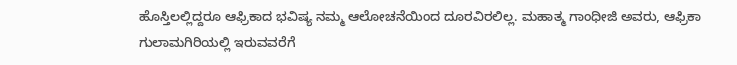ಹೊಸ್ತಿಲಲ್ಲಿದ್ದರೂ ಆಫ್ರಿಕಾದ ಭವಿಷ್ಯ ನಮ್ಮ ಆಲೋಚನೆಯಿಂದ ದೂರವಿರಲಿಲ್ಲ. ಮಹಾತ್ಮ ಗಾಂಧೀಜಿ ಅವರು, ಆಫ್ರಿಕಾ ಗುಲಾಮಗಿರಿಯಲ್ಲಿ ಇರುವವರೆಗೆ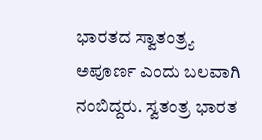ಭಾರತದ ಸ್ವಾತಂತ್ರ್ಯ ಅಪೂರ್ಣ ಎಂದು ಬಲವಾಗಿ ನಂಬಿದ್ದರು. ಸ್ವತಂತ್ರ ಭಾರತ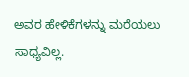ಅವರ ಹೇಳಿಕೆಗಳನ್ನು ಮರೆಯಲು ಸಾಧ್ಯವಿಲ್ಲ.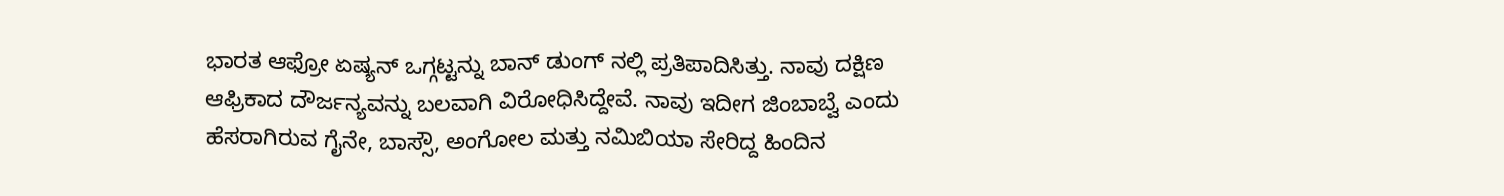ಭಾರತ ಆಫ್ರೋ ಏಷ್ಯನ್ ಒಗ್ಗಟ್ಟನ್ನು ಬಾನ್ ಡುಂಗ್ ನಲ್ಲಿ ಪ್ರತಿಪಾದಿಸಿತ್ತು. ನಾವು ದಕ್ಷಿಣ ಆಫ್ರಿಕಾದ ದೌರ್ಜನ್ಯವನ್ನು ಬಲವಾಗಿ ವಿರೋಧಿಸಿದ್ದೇವೆ. ನಾವು ಇದೀಗ ಜಿಂಬಾಬ್ವೆ ಎಂದು ಹೆಸರಾಗಿರುವ ಗೈನೇ, ಬಾಸ್ಸೌ, ಅಂಗೋಲ ಮತ್ತು ನಮಿಬಿಯಾ ಸೇರಿದ್ದ ಹಿಂದಿನ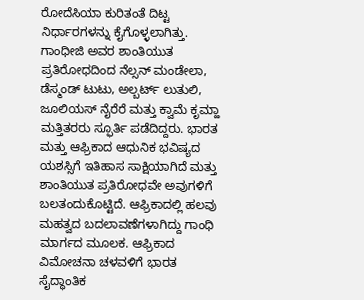ರೋದೆಸಿಯಾ ಕುರಿತಂತೆ ದಿಟ್ಟ ನಿರ್ಧಾರಗಳನ್ನು ಕೈಗೊಳ್ಳಲಾಗಿತ್ತು. ಗಾಂಧೀಜಿ ಅವರ ಶಾಂತಿಯುತ ಪ್ರತಿರೋಧದಿಂದ ನೆಲ್ಸನ್ ಮಂಡೇಲಾ, ಡೆಸ್ಮಂಡ್ ಟುಟು, ಅಲ್ಬರ್ಟ್ ಲುತುಲಿ, ಜೂಲಿಯಸ್ ನೈರೆರೆ ಮತ್ತು ಕ್ವಾಮೆ ಕೃಮ್ಹಾ ಮತ್ತಿತರರು ಸ್ಫೂರ್ತಿ ಪಡೆದಿದ್ದರು. ಭಾರತ ಮತ್ತು ಆಫ್ರಿಕಾದ ಆಧುನಿಕ ಭವಿಷ್ಯದ ಯಶಸ್ಸಿಗೆ ಇತಿಹಾಸ ಸಾಕ್ಷಿಯಾಗಿದೆ ಮತ್ತು ಶಾಂತಿಯುತ ಪ್ರತಿರೋಧವೇ ಅವುಗಳಿಗೆ ಬಲತಂದುಕೊಟ್ಟಿದೆ. ಆಫ್ರಿಕಾದಲ್ಲಿ ಹಲವು ಮಹತ್ವದ ಬದಲಾವಣೆಗಳಾಗಿದ್ದು ಗಾಂಧಿ ಮಾರ್ಗದ ಮೂಲಕ. ಆಫ್ರಿಕಾದ ವಿಮೋಚನಾ ಚಳವಳಿಗೆ ಭಾರತ ಸೈದ್ಧಾಂತಿಕ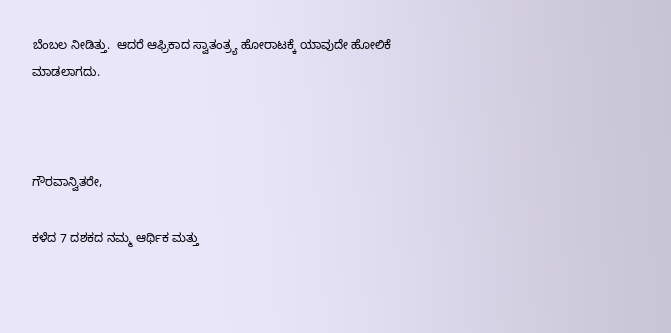ಬೆಂಬಲ ನೀಡಿತ್ತು.  ಆದರೆ ಆಫ್ರಿಕಾದ ಸ್ವಾತಂತ್ರ್ಯ ಹೋರಾಟಕ್ಕೆ ಯಾವುದೇ ಹೋಲಿಕೆ ಮಾಡಲಾಗದು.



ಗೌರವಾನ್ವಿತರೇ,

ಕಳೆದ 7 ದಶಕದ ನಮ್ಮ ಆರ್ಥಿಕ ಮತ್ತು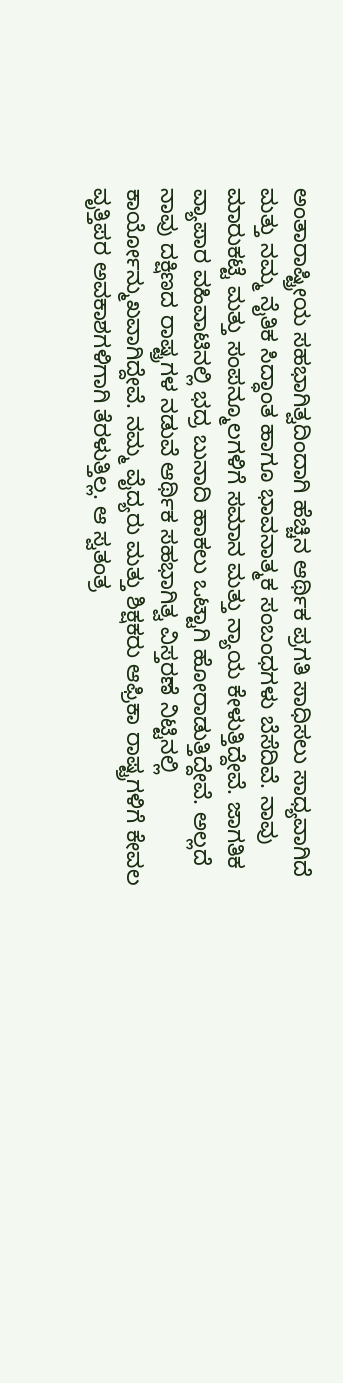ಅಂತಾರಾಷ್ಟ್ರೀಯ ಸಹಭಾಗಿತ್ವದಿಂದಾಗಿ ಹೆಚ್ಚಿನ ಆರ್ಥಿಕ ಪ್ರಗತಿ ಸಾಧಿಸಲು ಸಾಧ್ಯವಾಗಿದೆ ಮತ್ತು ನಮ್ಮ ನೈತಿಕ ಸಿದ್ಧಾಂತ ಹಾಗೂ ಭಾವನಾತ್ಮಕ ಸಂಬಂಧಗಳು ಬೆಸೆದಿವೆ. ನಾವು ಮಾರುಕಟ್ಟೆ ಮತ್ತು ಸಂಪನ್ಮೂಲಗಳಿಗೆ ಸಮಾನ ಮತ್ತು ನ್ಯಾಯ ಕೇಳುತ್ತಿದ್ದೇವೆ. ಜಾಗತಿಕ ವ್ಯಾಪಾರ ವಹಿವಾಟಿನಲ್ಲಿ ಭದ್ರ ಬುನಾದಿ ಹಾಕಲು ಒಟ್ಟಾಗಿ ಹೋರಾಡುತ್ತಿದ್ದೇವೆ. ಅಲ್ಲದೆ ನಾವು ದಕ್ಷಿಣದ ರಾಷ್ಟ್ರಗಳ ನಡುವೆ ಆರ್ಥಿಕ ಸಹಭಾಗಿತ್ವ ವಿಸ್ತರಣೆ ನಿಟ್ಟಿನಲ್ಲಿ ಕಾರ್ಯೋನ್ಮುಖವಾಗಿದ್ದೇವೆ. ನಮ್ಮ ವೈದ್ಯರು ಮತ್ತು ಶಿಕ್ಷಕರು ಆಫ್ರಿಕಾ ರಾಷ್ಟ್ರಗಳಿಗೆ ಕೇವಲ ವೃತ್ತಿಪರ ಅವಕಾಶಗಳಿಗಾಗಿ ತೆರಳುತ್ತಿಲ್ಲ. ಆ ಸ್ವತಂತ್ರ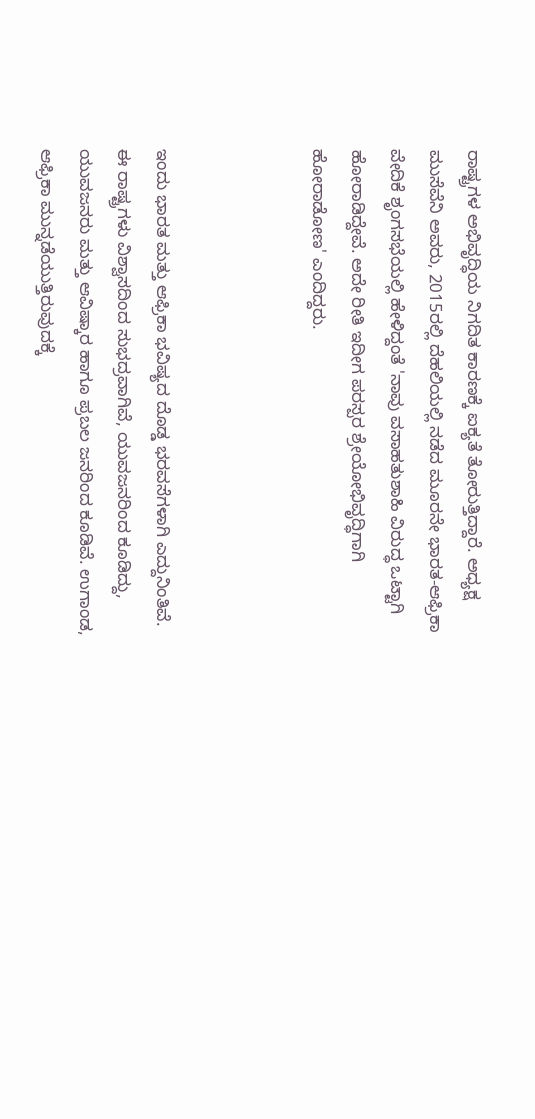ರಾಷ್ಟ್ರಗಳ ಅಭಿವೃದ್ಧಿಯ ನಿಗದಿತ ಕಾರಣಕ್ಕೆ ಐಕ್ಯತೆ ತೋರುತ್ತಿದ್ದಾರೆ. ಅಧ್ಯಕ್ಷ ಮುಸೆವೆನಿ ಅವರು, 2015ರಲ್ಲಿ ದೆಹಲಿಯಲ್ಲಿ ನಡೆದ ಮೂರನೇ ಭಾರತ-ಆಫ್ರಿಕಾ ವೇದಿಕೆ ಶೃಂಗಸಭೆಯಲ್ಲಿ ಹೇಳಿದ್ದಂತೆ 'ನಾವು ವಸಾಹತುಶಾಹಿ ವಿರುದ್ಧ ಒಟ್ಟಾಗಿ ಹೋರಾಡಿದ್ದೇವೆ. ಅದೇ ರೀತಿ ಇದೀಗ ಪರಸ್ಪರ ಶ್ರೇಯೋಭಿವೃದ್ಧಿಗಾಗಿ ಹೋರಾಡೋಣ' ಎಂದಿದ್ದರು.



ಇಂದು ಭಾರತ ಮತ್ತು ಆಫ್ರಿಕಾ ಭವಿಷ್ಯದ ದೊಡ್ಡ ಭರವಸೆಗಳಾಗಿ ಎದ್ದುನಿಂತಿವೆ. ಈ ರಾಷ್ಟ್ರಗಳು ವಿಶ್ವಾಸದಿಂದ ಸುಭದ್ರವಾಗಿವೆ, ಯುವಜನರಿಂದ ಕೂಡಿದ್ದು, ಯುವಜನರು ಮತ್ತು ಆವಿಷ್ಕಾರ ಹಾಗೂ ಪ್ರಬಲ ಜನರಿಂದ ಕೂಡಿವೆ. ಉಗಾಂಡ, ಆಫ್ರಿಕಾ ಮುನ್ನಡೆಯುತ್ತಿರುವುದಕ್ಕೆ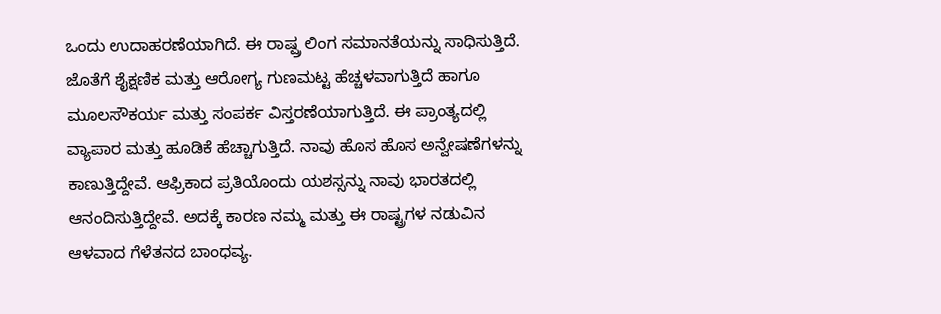ಒಂದು ಉದಾಹರಣೆಯಾಗಿದೆ. ಈ ರಾಷ್ಷ್ರ ಲಿಂಗ ಸಮಾನತೆಯನ್ನು ಸಾಧಿಸುತ್ತಿದೆ. ಜೊತೆಗೆ ಶೈಕ್ಷಣಿಕ ಮತ್ತು ಆರೋಗ್ಯ ಗುಣಮಟ್ಟ ಹೆಚ್ಚಳವಾಗುತ್ತಿದೆ ಹಾಗೂ ಮೂಲಸೌಕರ್ಯ ಮತ್ತು ಸಂಪರ್ಕ ವಿಸ್ತರಣೆಯಾಗುತ್ತಿದೆ. ಈ ಪ್ರಾಂತ್ಯದಲ್ಲಿ ವ್ಯಾಪಾರ ಮತ್ತು ಹೂಡಿಕೆ ಹೆಚ್ಚಾಗುತ್ತಿದೆ. ನಾವು ಹೊಸ ಹೊಸ ಅನ್ವೇಷಣೆಗಳನ್ನು ಕಾಣುತ್ತಿದ್ದೇವೆ. ಆಫ್ರಿಕಾದ ಪ್ರತಿಯೊಂದು ಯಶಸ್ಸನ್ನು ನಾವು ಭಾರತದಲ್ಲಿ ಆನಂದಿಸುತ್ತಿದ್ದೇವೆ. ಅದಕ್ಕೆ ಕಾರಣ ನಮ್ಮ ಮತ್ತು ಈ ರಾಷ್ಟ್ರಗಳ ನಡುವಿನ ಆಳವಾದ ಗೆಳೆತನದ ಬಾಂಧವ್ಯ.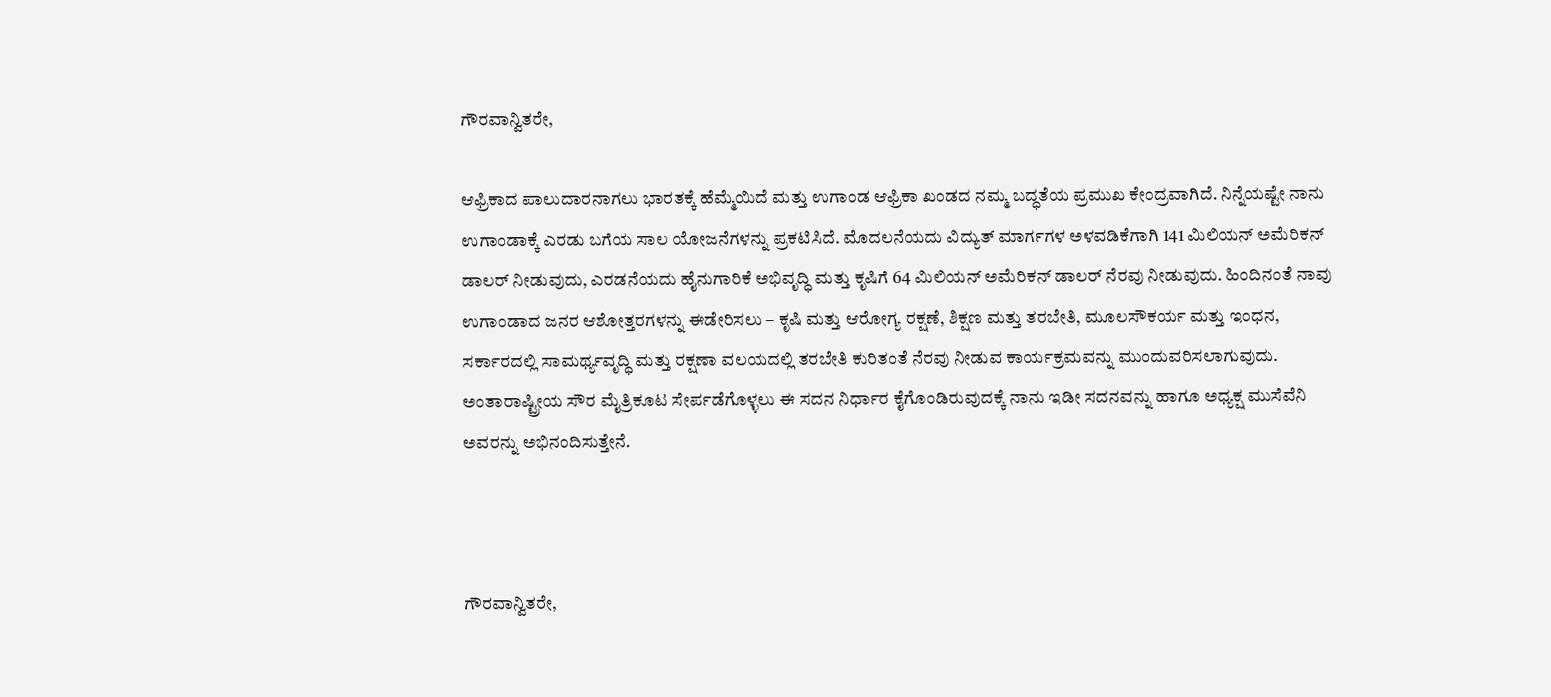ಗೌರವಾನ್ವಿತರೇ,

ಆಫ್ರಿಕಾದ ಪಾಲುದಾರನಾಗಲು ಭಾರತಕ್ಕೆ ಹೆಮ್ಮೆಯಿದೆ ಮತ್ತು ಉಗಾಂಡ ಆಫ್ರಿಕಾ ಖಂಡದ ನಮ್ಮ ಬದ್ಧತೆಯ ಪ್ರಮುಖ ಕೇಂದ್ರವಾಗಿದೆ. ನಿನ್ನೆಯಷ್ಟೇ ನಾನು ಉಗಾಂಡಾಕ್ಕೆ ಎರಡು ಬಗೆಯ ಸಾಲ ಯೋಜನೆಗಳನ್ನು ಪ್ರಕಟಿಸಿದೆ. ಮೊದಲನೆಯದು ವಿದ್ಯುತ್ ಮಾರ್ಗಗಳ ಅಳವಡಿಕೆಗಾಗಿ 141 ಮಿಲಿಯನ್ ಅಮೆರಿಕನ್ ಡಾಲರ್ ನೀಡುವುದು, ಎರಡನೆಯದು ಹೈನುಗಾರಿಕೆ ಅಭಿವೃದ್ಧಿ ಮತ್ತು ಕೃಷಿಗೆ 64 ಮಿಲಿಯನ್ ಅಮೆರಿಕನ್ ಡಾಲರ್ ನೆರವು ನೀಡುವುದು. ಹಿಂದಿನಂತೆ ನಾವು ಉಗಾಂಡಾದ ಜನರ ಆಶೋತ್ತರಗಳನ್ನು ಈಡೇರಿಸಲು – ಕೃಷಿ ಮತ್ತು ಆರೋಗ್ಯ ರಕ್ಷಣೆ, ಶಿಕ್ಷಣ ಮತ್ತು ತರಬೇತಿ, ಮೂಲಸೌಕರ್ಯ ಮತ್ತು ಇಂಧನ, ಸರ್ಕಾರದಲ್ಲಿ ಸಾಮರ್ಥ್ಯವೃದ್ಧಿ ಮತ್ತು ರಕ್ಷಣಾ ವಲಯದಲ್ಲಿ ತರಬೇತಿ ಕುರಿತಂತೆ ನೆರವು ನೀಡುವ ಕಾರ್ಯಕ್ರಮವನ್ನು ಮುಂದುವರಿಸಲಾಗುವುದು. ಅಂತಾರಾಷ್ಟ್ರೀಯ ಸೌರ ಮೈತ್ರಿಕೂಟ ಸೇರ್ಪಡೆಗೊಳ್ಳಲು ಈ ಸದನ ನಿರ್ಧಾರ ಕೈಗೊಂಡಿರುವುದಕ್ಕೆ ನಾನು ಇಡೀ ಸದನವನ್ನು ಹಾಗೂ ಅಧ್ಯಕ್ಷ ಮುಸೆವೆನಿ ಅವರನ್ನು ಅಭಿನಂದಿಸುತ್ತೇನೆ.



ಗೌರವಾನ್ವಿತರೇ,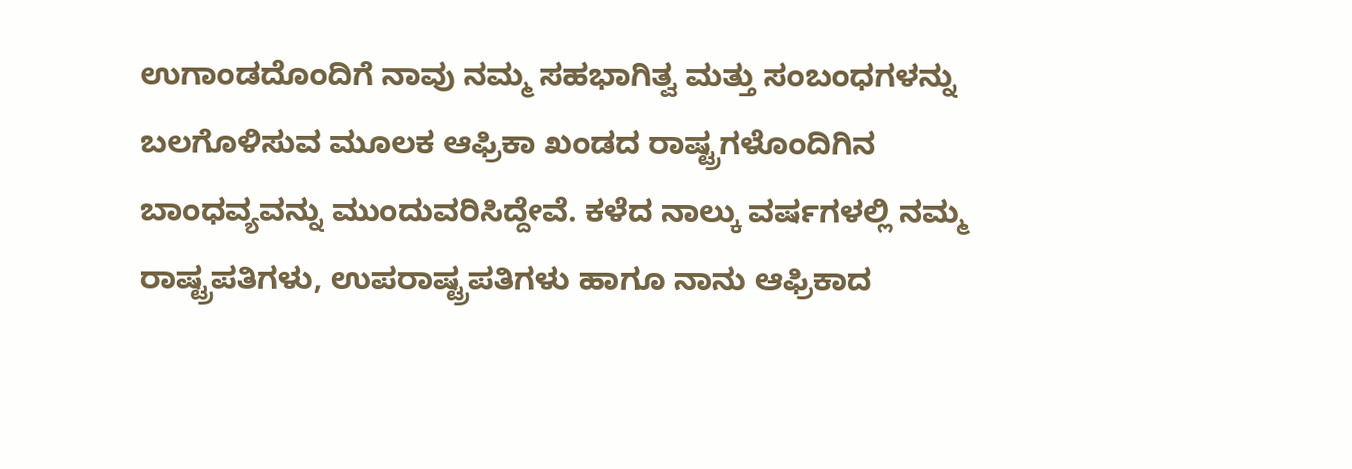ಉಗಾಂಡದೊಂದಿಗೆ ನಾವು ನಮ್ಮ ಸಹಭಾಗಿತ್ವ ಮತ್ತು ಸಂಬಂಧಗಳನ್ನು ಬಲಗೊಳಿಸುವ ಮೂಲಕ ಆಫ್ರಿಕಾ ಖಂಡದ ರಾಷ್ಟ್ರಗಳೊಂದಿಗಿನ ಬಾಂಧವ್ಯವನ್ನು ಮುಂದುವರಿಸಿದ್ದೇವೆ. ಕಳೆದ ನಾಲ್ಕು ವರ್ಷಗಳಲ್ಲಿ ನಮ್ಮ ರಾಷ್ಟ್ರಪತಿಗಳು, ಉಪರಾಷ್ಟ್ರಪತಿಗಳು ಹಾಗೂ ನಾನು ಆಫ್ರಿಕಾದ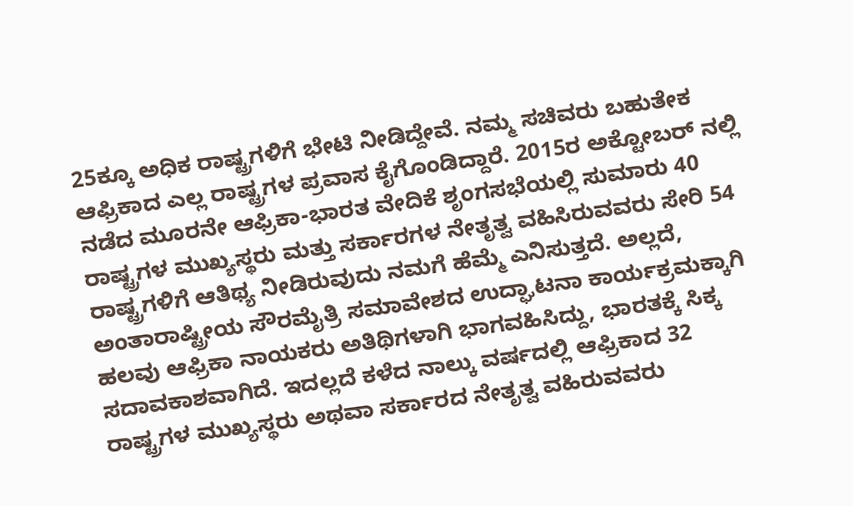25ಕ್ಕೂ ಅಧಿಕ ರಾಷ್ಟ್ರಗಳಿಗೆ ಭೇಟಿ ನೀಡಿದ್ದೇವೆ. ನಮ್ಮ ಸಚಿವರು ಬಹುತೇಕ ಆಫ್ರಿಕಾದ ಎಲ್ಲ ರಾಷ್ಟ್ರಗಳ ಪ್ರವಾಸ ಕೈಗೊಂಡಿದ್ದಾರೆ. 2015ರ ಅಕ್ಟೋಬರ್ ನಲ್ಲಿ ನಡೆದ ಮೂರನೇ ಆಫ್ರಿಕಾ-ಭಾರತ ವೇದಿಕೆ ಶೃಂಗಸಭೆಯಲ್ಲಿ ಸುಮಾರು 40 ರಾಷ್ಟ್ರಗಳ ಮುಖ್ಯಸ್ಥರು ಮತ್ತು ಸರ್ಕಾರಗಳ ನೇತೃತ್ವ ವಹಿಸಿರುವವರು ಸೇರಿ 54 ರಾಷ್ಟ್ರಗಳಿಗೆ ಆತಿಥ್ಯ ನೀಡಿರುವುದು ನಮಗೆ ಹೆಮ್ಮೆ ಎನಿಸುತ್ತದೆ. ಅಲ್ಲದೆ, ಅಂತಾರಾಷ್ಟ್ರೀಯ ಸೌರಮೈತ್ರಿ ಸಮಾವೇಶದ ಉದ್ಘಾಟನಾ ಕಾರ್ಯಕ್ರಮಕ್ಕಾಗಿ ಹಲವು ಆಫ್ರಿಕಾ ನಾಯಕರು ಅತಿಥಿಗಳಾಗಿ ಭಾಗವಹಿಸಿದ್ದು, ಭಾರತಕ್ಕೆ ಸಿಕ್ಕ ಸದಾವಕಾಶವಾಗಿದೆ. ಇದಲ್ಲದೆ ಕಳೆದ ನಾಲ್ಕು ವರ್ಷದಲ್ಲಿ ಆಫ್ರಿಕಾದ 32 ರಾಷ್ಟ್ರಗಳ ಮುಖ್ಯಸ್ಥರು ಅಥವಾ ಸರ್ಕಾರದ ನೇತೃತ್ವ ವಹಿರುವವರು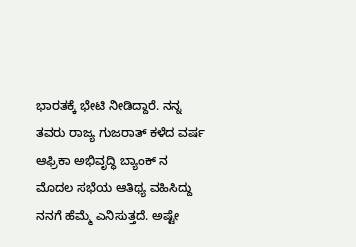ಭಾರತಕ್ಕೆ ಭೇಟಿ ನೀಡಿದ್ದಾರೆ. ನನ್ನ ತವರು ರಾಜ್ಯ ಗುಜರಾತ್ ಕಳೆದ ವರ್ಷ ಆಫ್ರಿಕಾ ಅಭಿವೃದ್ಧಿ ಬ್ಯಾಂಕ್ ನ ಮೊದಲ ಸಭೆಯ ಆತಿಥ್ಯ ವಹಿಸಿದ್ದು ನನಗೆ ಹೆಮ್ಮೆ ಎನಿಸುತ್ತದೆ. ಅಷ್ಟೇ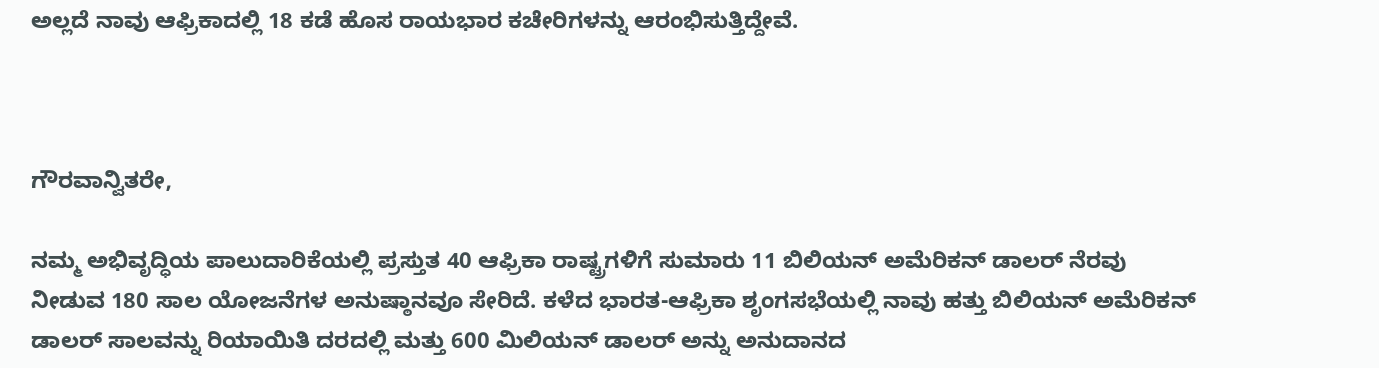ಅಲ್ಲದೆ ನಾವು ಆಫ್ರಿಕಾದಲ್ಲಿ 18 ಕಡೆ ಹೊಸ ರಾಯಭಾರ ಕಚೇರಿಗಳನ್ನು ಆರಂಭಿಸುತ್ತಿದ್ದೇವೆ.



ಗೌರವಾನ್ವಿತರೇ,

ನಮ್ಮ ಅಭಿವೃದ್ಧಿಯ ಪಾಲುದಾರಿಕೆಯಲ್ಲಿ ಪ್ರಸ್ತುತ 40 ಆಫ್ರಿಕಾ ರಾಷ್ಟ್ರಗಳಿಗೆ ಸುಮಾರು 11 ಬಿಲಿಯನ್ ಅಮೆರಿಕನ್ ಡಾಲರ್ ನೆರವು ನೀಡುವ 180 ಸಾಲ ಯೋಜನೆಗಳ ಅನುಷ್ಠಾನವೂ ಸೇರಿದೆ. ಕಳೆದ ಭಾರತ-ಆಫ್ರಿಕಾ ಶೃಂಗಸಭೆಯಲ್ಲಿ ನಾವು ಹತ್ತು ಬಿಲಿಯನ್ ಅಮೆರಿಕನ್ ಡಾಲರ್ ಸಾಲವನ್ನು ರಿಯಾಯಿತಿ ದರದಲ್ಲಿ ಮತ್ತು 600 ಮಿಲಿಯನ್ ಡಾಲರ್ ಅನ್ನು ಅನುದಾನದ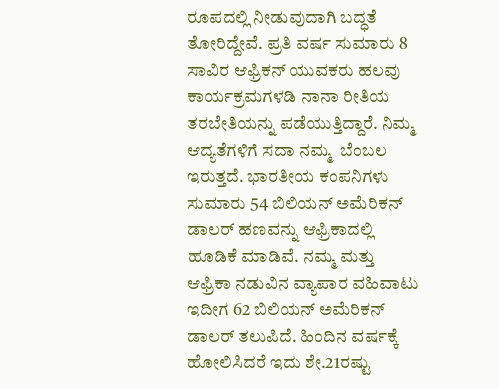ರೂಪದಲ್ಲಿ ನೀಡುವುದಾಗಿ ಬದ್ಧತೆ ತೋರಿದ್ದೇವೆ. ಪ್ರತಿ ವರ್ಷ ಸುಮಾರು 8 ಸಾವಿರ ಆಫ್ರಿಕನ್ ಯುವಕರು ಹಲವು ಕಾರ್ಯಕ್ರಮಗಳಡಿ ನಾನಾ ರೀತಿಯ ತರಬೇತಿಯನ್ನು ಪಡೆಯುತ್ತಿದ್ದಾರೆ. ನಿಮ್ಮ ಆದ್ಯತೆಗಳಿಗೆ ಸದಾ ನಮ್ಮ  ಬೆಂಬಲ ಇರುತ್ತದೆ. ಭಾರತೀಯ ಕಂಪನಿಗಳು ಸುಮಾರು 54 ಬಿಲಿಯನ್ ಅಮೆರಿಕನ್ ಡಾಲರ್ ಹಣವನ್ನು ಆಫ್ರಿಕಾದಲ್ಲಿ ಹೂಡಿಕೆ ಮಾಡಿವೆ. ನಮ್ಮ ಮತ್ತು ಆಫ್ರಿಕಾ ನಡುವಿನ ವ್ಯಾಪಾರ ವಹಿವಾಟು ಇದೀಗ 62 ಬಿಲಿಯನ್ ಅಮೆರಿಕನ್ ಡಾಲರ್ ತಲುಪಿದೆ. ಹಿಂದಿನ ವರ್ಷಕ್ಕೆ ಹೋಲಿಸಿದರೆ ಇದು ಶೇ.21ರಷ್ಟು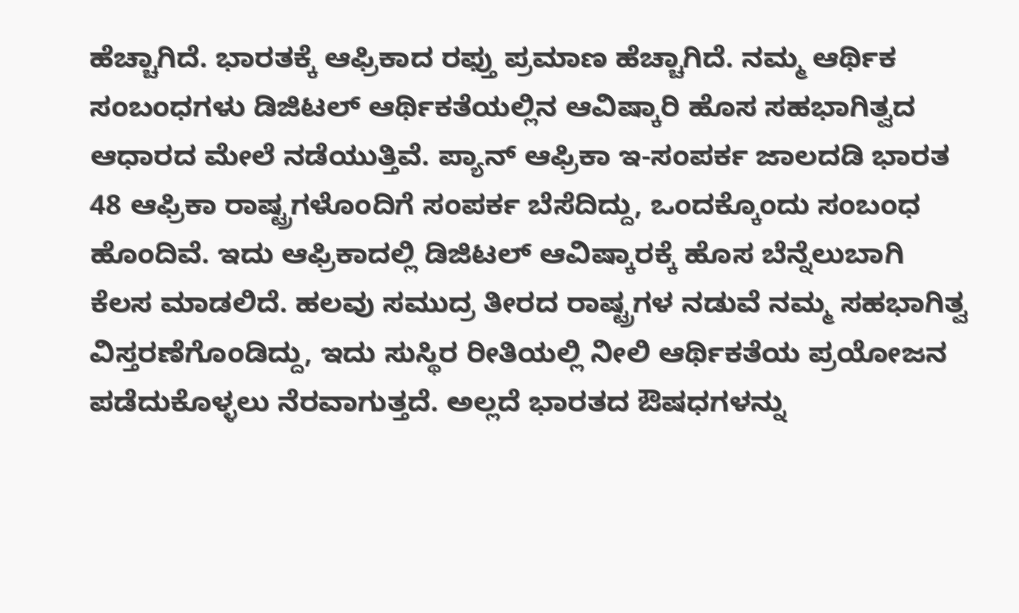ಹೆಚ್ಚಾಗಿದೆ. ಭಾರತಕ್ಕೆ ಆಫ್ರಿಕಾದ ರಫ್ತು ಪ್ರಮಾಣ ಹೆಚ್ಚಾಗಿದೆ. ನಮ್ಮ ಆರ್ಥಿಕ ಸಂಬಂಧಗಳು ಡಿಜಿಟಲ್ ಆರ್ಥಿಕತೆಯಲ್ಲಿನ ಆವಿಷ್ಕಾರಿ ಹೊಸ ಸಹಭಾಗಿತ್ವದ ಆಧಾರದ ಮೇಲೆ ನಡೆಯುತ್ತಿವೆ. ಪ್ಯಾನ್ ಆಫ್ರಿಕಾ ಇ-ಸಂಪರ್ಕ ಜಾಲದಡಿ ಭಾರತ 48 ಆಫ್ರಿಕಾ ರಾಷ್ಟ್ರಗಳೊಂದಿಗೆ ಸಂಪರ್ಕ ಬೆಸೆದಿದ್ದು, ಒಂದಕ್ಕೊಂದು ಸಂಬಂಧ ಹೊಂದಿವೆ. ಇದು ಆಫ್ರಿಕಾದಲ್ಲಿ ಡಿಜಿಟಲ್ ಆವಿಷ್ಕಾರಕ್ಕೆ ಹೊಸ ಬೆನ್ನೆಲುಬಾಗಿ ಕೆಲಸ ಮಾಡಲಿದೆ. ಹಲವು ಸಮುದ್ರ ತೀರದ ರಾಷ್ಟ್ರಗಳ ನಡುವೆ ನಮ್ಮ ಸಹಭಾಗಿತ್ವ ವಿಸ್ತರಣೆಗೊಂಡಿದ್ದು, ಇದು ಸುಸ್ಥಿರ ರೀತಿಯಲ್ಲಿ ನೀಲಿ ಆರ್ಥಿಕತೆಯ ಪ್ರಯೋಜನ ಪಡೆದುಕೊಳ್ಳಲು ನೆರವಾಗುತ್ತದೆ. ಅಲ್ಲದೆ ಭಾರತದ ಔಷಧಗಳನ್ನು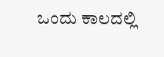ಒಂದು ಕಾಲದಲ್ಲಿ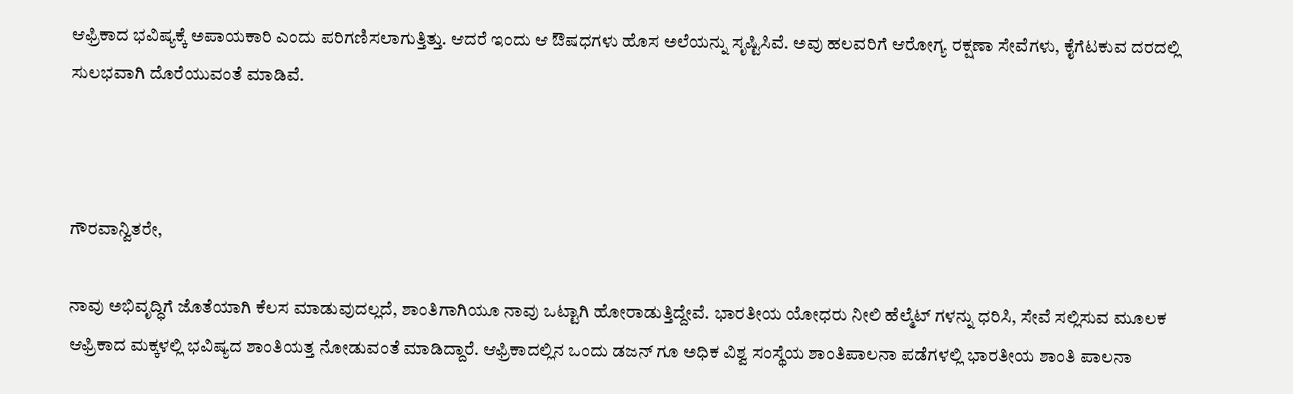ಆಫ್ರಿಕಾದ ಭವಿಷ್ಯಕ್ಕೆ ಅಪಾಯಕಾರಿ ಎಂದು ಪರಿಗಣಿಸಲಾಗುತ್ತಿತ್ತು. ಆದರೆ ಇಂದು ಆ ಔಷಧಗಳು ಹೊಸ ಅಲೆಯನ್ನು ಸೃಷ್ಟಿಸಿವೆ. ಅವು ಹಲವರಿಗೆ ಆರೋಗ್ಯ ರಕ್ಷಣಾ ಸೇವೆಗಳು, ಕೈಗೆಟಕುವ ದರದಲ್ಲಿ ಸುಲಭವಾಗಿ ದೊರೆಯುವಂತೆ ಮಾಡಿವೆ.



ಗೌರವಾನ್ವಿತರೇ,

ನಾವು ಅಭಿವೃದ್ಧಿಗೆ ಜೊತೆಯಾಗಿ ಕೆಲಸ ಮಾಡುವುದಲ್ಲದೆ, ಶಾಂತಿಗಾಗಿಯೂ ನಾವು ಒಟ್ಟಾಗಿ ಹೋರಾಡುತ್ತಿದ್ದೇವೆ. ಭಾರತೀಯ ಯೋಧರು ನೀಲಿ ಹೆಲ್ಮೆಟ್ ಗಳನ್ನು ಧರಿಸಿ, ಸೇವೆ ಸಲ್ಲಿಸುವ ಮೂಲಕ ಆಫ್ರಿಕಾದ ಮಕ್ಕಳಲ್ಲಿ ಭವಿಷ್ಯದ ಶಾಂತಿಯತ್ತ ನೋಡುವಂತೆ ಮಾಡಿದ್ದಾರೆ. ಆಫ್ರಿಕಾದಲ್ಲಿನ ಒಂದು ಡಜನ್ ಗೂ ಅಧಿಕ ವಿಶ್ವ ಸಂಸ್ಥೆಯ ಶಾಂತಿಪಾಲನಾ ಪಡೆಗಳಲ್ಲಿ ಭಾರತೀಯ ಶಾಂತಿ ಪಾಲನಾ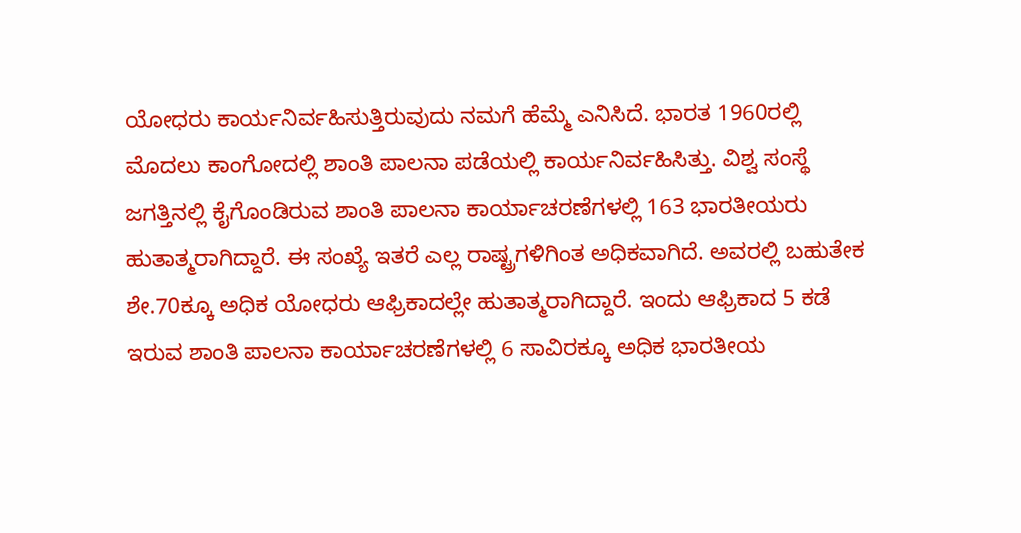ಯೋಧರು ಕಾರ್ಯನಿರ್ವಹಿಸುತ್ತಿರುವುದು ನಮಗೆ ಹೆಮ್ಮೆ ಎನಿಸಿದೆ. ಭಾರತ 1960ರಲ್ಲಿ ಮೊದಲು ಕಾಂಗೋದಲ್ಲಿ ಶಾಂತಿ ಪಾಲನಾ ಪಡೆಯಲ್ಲಿ ಕಾರ್ಯನಿರ್ವಹಿಸಿತ್ತು. ವಿಶ್ವ ಸಂಸ್ಥೆ ಜಗತ್ತಿನಲ್ಲಿ ಕೈಗೊಂಡಿರುವ ಶಾಂತಿ ಪಾಲನಾ ಕಾರ್ಯಾಚರಣೆಗಳಲ್ಲಿ 163 ಭಾರತೀಯರು ಹುತಾತ್ಮರಾಗಿದ್ದಾರೆ. ಈ ಸಂಖ್ಯೆ ಇತರೆ ಎಲ್ಲ ರಾಷ್ಟ್ರಗಳಿಗಿಂತ ಅಧಿಕವಾಗಿದೆ. ಅವರಲ್ಲಿ ಬಹುತೇಕ ಶೇ.70ಕ್ಕೂ ಅಧಿಕ ಯೋಧರು ಆಫ್ರಿಕಾದಲ್ಲೇ ಹುತಾತ್ಮರಾಗಿದ್ದಾರೆ. ಇಂದು ಆಫ್ರಿಕಾದ 5 ಕಡೆ ಇರುವ ಶಾಂತಿ ಪಾಲನಾ ಕಾರ್ಯಾಚರಣೆಗಳಲ್ಲಿ 6 ಸಾವಿರಕ್ಕೂ ಅಧಿಕ ಭಾರತೀಯ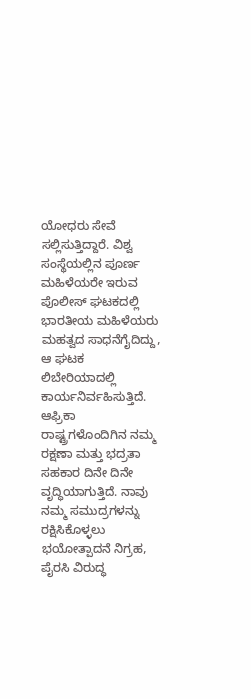ಯೋಧರು ಸೇವೆ ಸಲ್ಲಿಸುತ್ತಿದ್ದಾರೆ. ವಿಶ್ವ ಸಂಸ್ಥೆಯಲ್ಲಿನ ಪೂರ್ಣ ಮಹಿಳೆಯರೇ ಇರುವ ಪೊಲೀಸ್ ಘಟಕದಲ್ಲಿ ಭಾರತೀಯ ಮಹಿಳೆಯರು ಮಹತ್ವದ ಸಾಧನೆಗೈದಿದ್ದು, ಆ ಘಟಕ ಲಿಬೇರಿಯಾದಲ್ಲಿ ಕಾರ್ಯನಿರ್ವಹಿಸುತ್ತಿದೆ. ಆಫ್ರಿಕಾ ರಾಷ್ಟ್ರಗಳೊಂದಿಗಿನ ನಮ್ಮ ರಕ್ಷಣಾ ಮತ್ತು ಭದ್ರತಾ ಸಹಕಾರ ದಿನೇ ದಿನೇ ವೃದ್ಧಿಯಾಗುತ್ತಿದೆ. ನಾವು ನಮ್ಮ ಸಮುದ್ರಗಳನ್ನು ರಕ್ಷಿಸಿಕೊಳ್ಳಲು ಭಯೋತ್ಪಾದನೆ ನಿಗ್ರಹ, ಪೈರಸಿ ವಿರುದ್ಧ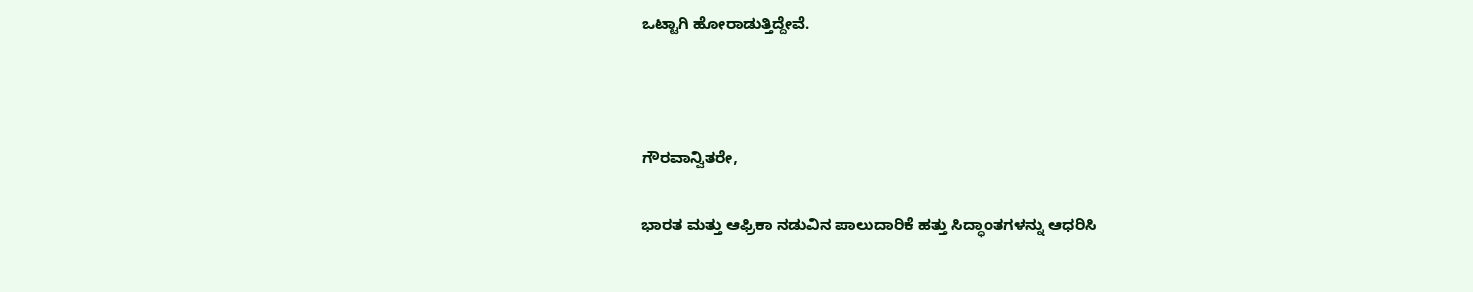ಒಟ್ಟಾಗಿ ಹೋರಾಡುತ್ತಿದ್ದೇವೆ.



ಗೌರವಾನ್ವಿತರೇ,

ಭಾರತ ಮತ್ತು ಆಫ್ರಿಕಾ ನಡುವಿನ ಪಾಲುದಾರಿಕೆ ಹತ್ತು ಸಿದ್ಧಾಂತಗಳನ್ನು ಆಧರಿಸಿ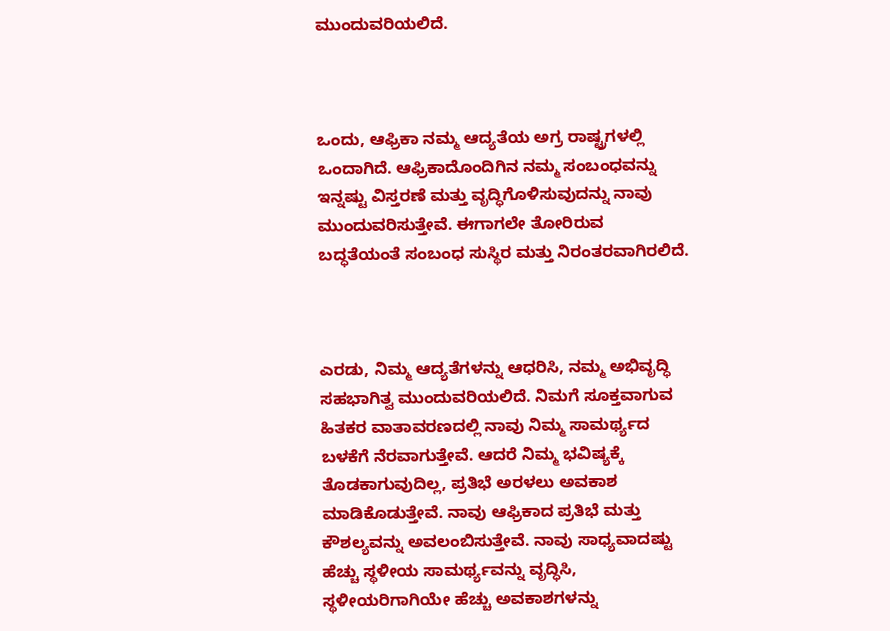ಮುಂದುವರಿಯಲಿದೆ.



ಒಂದು, ಆಫ್ರಿಕಾ ನಮ್ಮ ಆದ್ಯತೆಯ ಅಗ್ರ ರಾಷ್ಟ್ರಗಳಲ್ಲಿ ಒಂದಾಗಿದೆ. ಆಫ್ರಿಕಾದೊಂದಿಗಿನ ನಮ್ಮ ಸಂಬಂಧವನ್ನು ಇನ್ನಷ್ಟು ವಿಸ್ತರಣೆ ಮತ್ತು ವೃದ್ಧಿಗೊಳಿಸುವುದನ್ನು ನಾವು ಮುಂದುವರಿಸುತ್ತೇವೆ. ಈಗಾಗಲೇ ತೋರಿರುವ ಬದ್ಧತೆಯಂತೆ ಸಂಬಂಧ ಸುಸ್ಥಿರ ಮತ್ತು ನಿರಂತರವಾಗಿರಲಿದೆ.



ಎರಡು, ನಿಮ್ಮ ಆದ್ಯತೆಗಳನ್ನು ಆಧರಿಸಿ, ನಮ್ಮ ಅಭಿವೃದ್ಧಿ ಸಹಭಾಗಿತ್ವ ಮುಂದುವರಿಯಲಿದೆ. ನಿಮಗೆ ಸೂಕ್ತವಾಗುವ ಹಿತಕರ ವಾತಾವರಣದಲ್ಲಿ ನಾವು ನಿಮ್ಮ ಸಾಮರ್ಥ್ಯದ ಬಳಕೆಗೆ ನೆರವಾಗುತ್ತೇವೆ. ಆದರೆ ನಿಮ್ಮ ಭವಿಷ್ಯಕ್ಕೆ ತೊಡಕಾಗುವುದಿಲ್ಲ, ಪ್ರತಿಭೆ ಅರಳಲು ಅವಕಾಶ ಮಾಡಿಕೊಡುತ್ತೇವೆ. ನಾವು ಆಫ್ರಿಕಾದ ಪ್ರತಿಭೆ ಮತ್ತು ಕೌಶಲ್ಯವನ್ನು ಅವಲಂಬಿಸುತ್ತೇವೆ. ನಾವು ಸಾಧ್ಯವಾದಷ್ಟು ಹೆಚ್ಚು ಸ್ಥಳೀಯ ಸಾಮರ್ಥ್ಯವನ್ನು ವೃದ್ಧಿಸಿ, ಸ್ಥಳೀಯರಿಗಾಗಿಯೇ ಹೆಚ್ಚು ಅವಕಾಶಗಳನ್ನು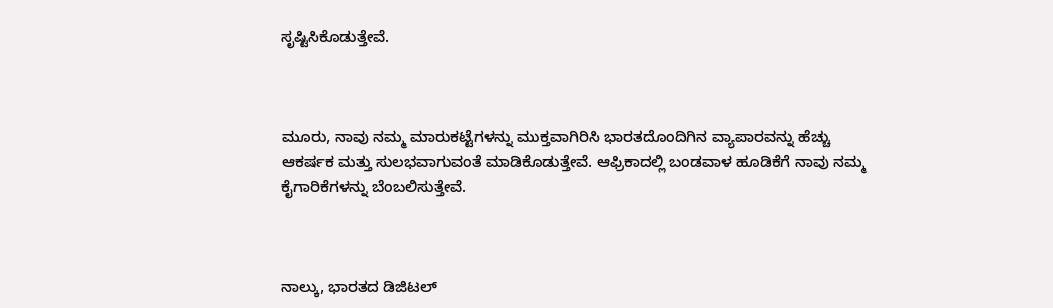ಸೃಷ್ಟಿಸಿಕೊಡುತ್ತೇವೆ.



ಮೂರು, ನಾವು ನಮ್ಮ ಮಾರುಕಟ್ಟೆಗಳನ್ನು ಮುಕ್ತವಾಗಿರಿಸಿ ಭಾರತದೊಂದಿಗಿನ ವ್ಯಾಪಾರವನ್ನು ಹೆಚ್ಚು ಆಕರ್ಷಕ ಮತ್ತು ಸುಲಭವಾಗುವಂತೆ ಮಾಡಿಕೊಡುತ್ತೇವೆ. ಆಫ್ರಿಕಾದಲ್ಲಿ ಬಂಡವಾಳ ಹೂಡಿಕೆಗೆ ನಾವು ನಮ್ಮ ಕೈಗಾರಿಕೆಗಳನ್ನು ಬೆಂಬಲಿಸುತ್ತೇವೆ.



ನಾಲ್ಕು, ಭಾರತದ ಡಿಜಿಟಲ್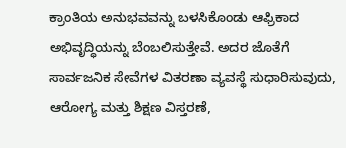ಕ್ರಾಂತಿಯ ಅನುಭವವನ್ನು ಬಳಸಿಕೊಂಡು ಆಫ್ರಿಕಾದ ಅಭಿವೃದ್ಧಿಯನ್ನು ಬೆಂಬಲಿಸುತ್ತೇವೆ. ಅದರ ಜೊತೆಗೆ ಸಾರ್ವಜನಿಕ ಸೇವೆಗಳ ವಿತರಣಾ ವ್ಯವಸ್ಥೆ ಸುಧಾರಿಸುವುದು, ಆರೋಗ್ಯ ಮತ್ತು ಶಿಕ್ಷಣ ವಿಸ್ತರಣೆ,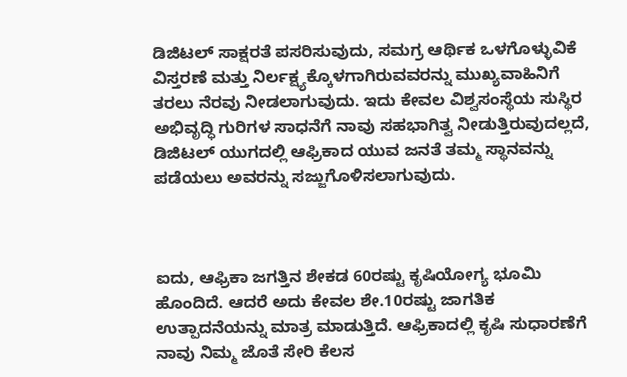ಡಿಜಿಟಲ್ ಸಾಕ್ಷರತೆ ಪಸರಿಸುವುದು, ಸಮಗ್ರ ಆರ್ಥಿಕ ಒಳಗೊಳ್ಳುವಿಕೆ ವಿಸ್ತರಣೆ ಮತ್ತು ನಿರ್ಲಕ್ಷ್ಯಕ್ಕೊಳಗಾಗಿರುವವರನ್ನು ಮುಖ್ಯವಾಹಿನಿಗೆ ತರಲು ನೆರವು ನೀಡಲಾಗುವುದು. ಇದು ಕೇವಲ ವಿಶ್ವಸಂಸ್ಥೆಯ ಸುಸ್ಥಿರ ಅಭಿವೃದ್ಧಿ ಗುರಿಗಳ ಸಾಧನೆಗೆ ನಾವು ಸಹಭಾಗಿತ್ವ ನೀಡುತ್ತಿರುವುದಲ್ಲದೆ, ಡಿಜಿಟಲ್ ಯುಗದಲ್ಲಿ ಆಫ್ರಿಕಾದ ಯುವ ಜನತೆ ತಮ್ಮ ಸ್ಥಾನವನ್ನು ಪಡೆಯಲು ಅವರನ್ನು ಸಜ್ಜುಗೊಳಿಸಲಾಗುವುದು.



ಐದು, ಆಫ್ರಿಕಾ ಜಗತ್ತಿನ ಶೇಕಡ 60ರಷ್ಟು ಕೃಷಿಯೋಗ್ಯ ಭೂಮಿ ಹೊಂದಿದೆ. ಆದರೆ ಅದು ಕೇವಲ ಶೇ.10ರಷ್ಟು ಜಾಗತಿಕ ಉತ್ಪಾದನೆಯನ್ನು ಮಾತ್ರ ಮಾಡುತ್ತಿದೆ. ಆಫ್ರಿಕಾದಲ್ಲಿ ಕೃಷಿ ಸುಧಾರಣೆಗೆ ನಾವು ನಿಮ್ಮ ಜೊತೆ ಸೇರಿ ಕೆಲಸ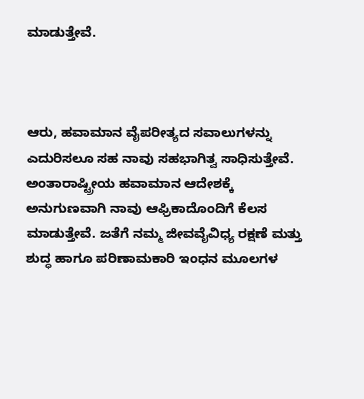ಮಾಡುತ್ತೇವೆ.



ಆರು, ಹವಾಮಾನ ವೈಪರೀತ್ಯದ ಸವಾಲುಗಳನ್ನು ಎದುರಿಸಲೂ ಸಹ ನಾವು ಸಹಭಾಗಿತ್ವ ಸಾಧಿಸುತ್ತೇವೆ. ಅಂತಾರಾಷ್ಟ್ರೀಯ ಹವಾಮಾನ ಆದೇಶಕ್ಕೆ ಅನುಗುಣವಾಗಿ ನಾವು ಆಫ್ರಿಕಾದೊಂದಿಗೆ ಕೆಲಸ ಮಾಡುತ್ತೇವೆ. ಜತೆಗೆ ನಮ್ಮ ಜೀವವೈವಿಧ್ಯ ರಕ್ಷಣೆ ಮತ್ತು ಶುದ್ಧ ಹಾಗೂ ಪರಿಣಾಮಕಾರಿ ಇಂಧನ ಮೂಲಗಳ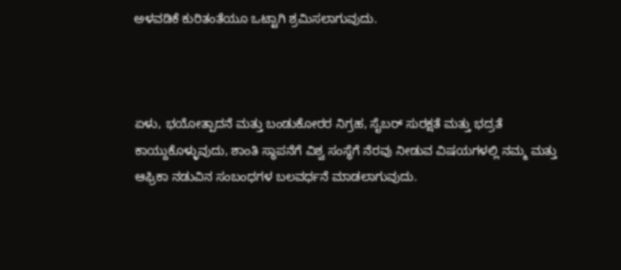ಅಳವಡಿಕೆ ಕುರಿತಂತೆಯೂ ಒಟ್ಟಾಗಿ ಶ್ರಮಿಸಲಾಗುವುದು.



ಏಳು, ಭಯೋತ್ಪಾದನೆ ಮತ್ತು ಬಂಡುಕೋರರ ನಿಗ್ರಹ, ಸೈಬರ್ ಸುರಕ್ಷತೆ ಮತ್ತು ಭದ್ರತೆ ಕಾಯ್ದುಕೊಳ್ಳುವುದು, ಶಾಂತಿ ಸ್ಥಾಪನೆಗೆ ವಿಶ್ವ ಸಂಸ್ಥೆಗೆ ನೆರವು ನೀಡುವ ವಿಷಯಗಳಲ್ಲಿ ನಮ್ಮ ಮತ್ತು ಆಫ್ರಿಕಾ ನಡುವಿನ ಸಂಬಂಧಗಳ ಬಲವರ್ಧನೆ ಮಾಡಲಾಗುವುದು.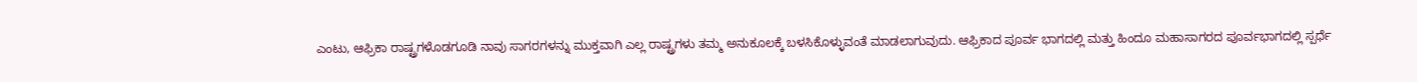ಎಂಟು, ಆಫ್ರಿಕಾ ರಾಷ್ಟ್ರಗಳೊಡಗೂಡಿ ನಾವು ಸಾಗರಗಳನ್ನು ಮುಕ್ತವಾಗಿ ಎಲ್ಲ ರಾಷ್ಟ್ರಗಳು ತಮ್ಮ ಅನುಕೂಲಕ್ಕೆ ಬಳಸಿಕೊಳ್ಳುವಂತೆ ಮಾಡಲಾಗುವುದು. ಆಫ್ರಿಕಾದ ಪೂರ್ವ ಭಾಗದಲ್ಲಿ ಮತ್ತು ಹಿಂದೂ ಮಹಾಸಾಗರದ ಪೂರ್ವಭಾಗದಲ್ಲಿ ಸ್ಪರ್ಧೆ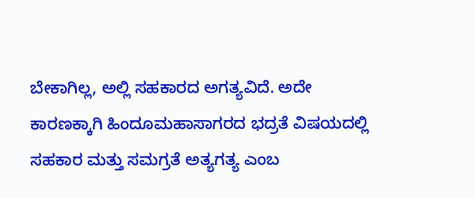ಬೇಕಾಗಿಲ್ಲ, ಅಲ್ಲಿ ಸಹಕಾರದ ಅಗತ್ಯವಿದೆ. ಅದೇ ಕಾರಣಕ್ಕಾಗಿ ಹಿಂದೂಮಹಾಸಾಗರದ ಭದ್ರತೆ ವಿಷಯದಲ್ಲಿ ಸಹಕಾರ ಮತ್ತು ಸಮಗ್ರತೆ ಅತ್ಯಗತ್ಯ ಎಂಬ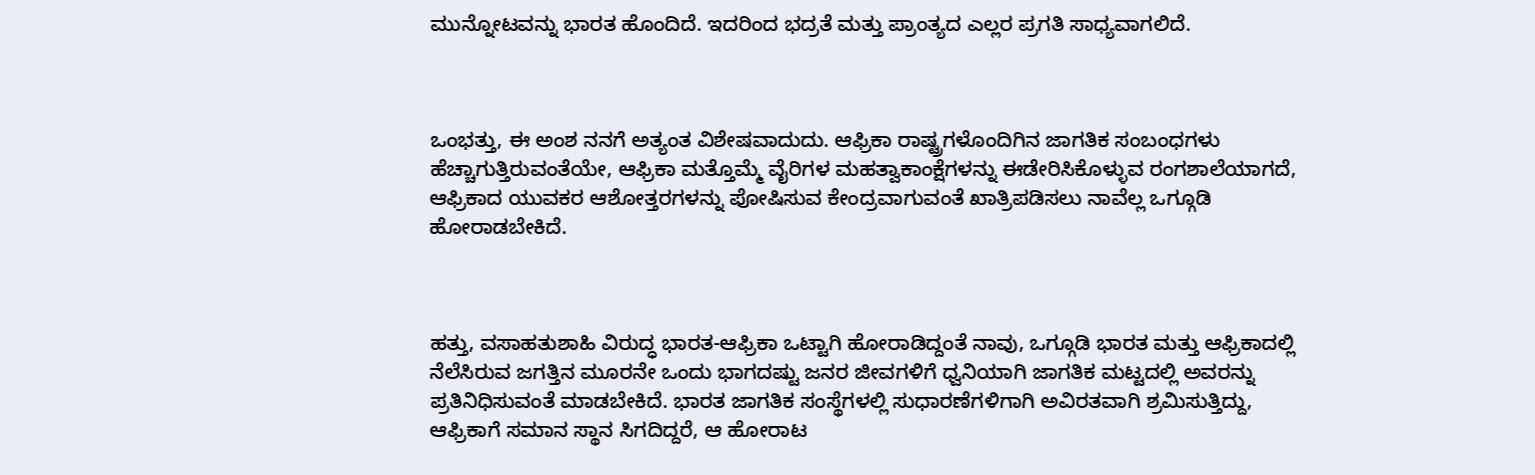ಮುನ್ನೋಟವನ್ನು ಭಾರತ ಹೊಂದಿದೆ. ಇದರಿಂದ ಭದ್ರತೆ ಮತ್ತು ಪ್ರಾಂತ್ಯದ ಎಲ್ಲರ ಪ್ರಗತಿ ಸಾಧ್ಯವಾಗಲಿದೆ.



ಒಂಭತ್ತು, ಈ ಅಂಶ ನನಗೆ ಅತ್ಯಂತ ವಿಶೇಷವಾದುದು. ಆಫ್ರಿಕಾ ರಾಷ್ಟ್ರಗಳೊಂದಿಗಿನ ಜಾಗತಿಕ ಸಂಬಂಧಗಳು ಹೆಚ್ಚಾಗುತ್ತಿರುವಂತೆಯೇ, ಆಫ್ರಿಕಾ ಮತ್ತೊಮ್ಮೆ ವೈರಿಗಳ ಮಹತ್ವಾಕಾಂಕ್ಷೆಗಳನ್ನು ಈಡೇರಿಸಿಕೊಳ್ಳುವ ರಂಗಶಾಲೆಯಾಗದೆ, ಆಫ್ರಿಕಾದ ಯುವಕರ ಆಶೋತ್ತರಗಳನ್ನು ಪೋಷಿಸುವ ಕೇಂದ್ರವಾಗುವಂತೆ ಖಾತ್ರಿಪಡಿಸಲು ನಾವೆಲ್ಲ ಒಗ್ಗೂಡಿ ಹೋರಾಡಬೇಕಿದೆ.



ಹತ್ತು, ವಸಾಹತುಶಾಹಿ ವಿರುದ್ಧ ಭಾರತ-ಆಫ್ರಿಕಾ ಒಟ್ಟಾಗಿ ಹೋರಾಡಿದ್ದಂತೆ ನಾವು, ಒಗ್ಗೂಡಿ ಭಾರತ ಮತ್ತು ಆಫ್ರಿಕಾದಲ್ಲಿ ನೆಲೆಸಿರುವ ಜಗತ್ತಿನ ಮೂರನೇ ಒಂದು ಭಾಗದಷ್ಟು ಜನರ ಜೀವಗಳಿಗೆ ಧ್ವನಿಯಾಗಿ ಜಾಗತಿಕ ಮಟ್ಟದಲ್ಲಿ ಅವರನ್ನು ಪ್ರತಿನಿಧಿಸುವಂತೆ ಮಾಡಬೇಕಿದೆ. ಭಾರತ ಜಾಗತಿಕ ಸಂಸ್ಥೆಗಳಲ್ಲಿ ಸುಧಾರಣೆಗಳಿಗಾಗಿ ಅವಿರತವಾಗಿ ಶ್ರಮಿಸುತ್ತಿದ್ದು, ಆಫ್ರಿಕಾಗೆ ಸಮಾನ ಸ್ಥಾನ ಸಿಗದಿದ್ದರೆ, ಆ ಹೋರಾಟ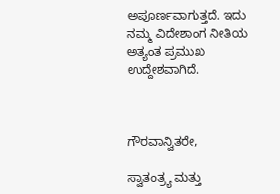ಅಪೂರ್ಣವಾಗುತ್ತದೆ. ಇದು ನಮ್ಮ ವಿದೇಶಾಂಗ ನೀತಿಯ ಅತ್ಯಂತ ಪ್ರಮುಖ ಉದ್ದೇಶವಾಗಿದೆ.



ಗೌರವಾನ್ವಿತರೇ,

ಸ್ವಾತಂತ್ರ್ಯ ಮತ್ತು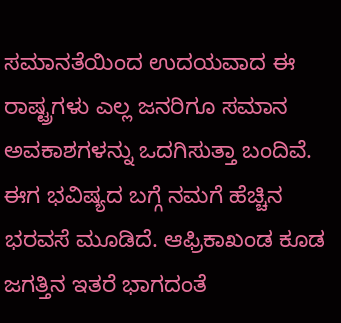ಸಮಾನತೆಯಿಂದ ಉದಯವಾದ ಈ ರಾಷ್ಟ್ರಗಳು ಎಲ್ಲ ಜನರಿಗೂ ಸಮಾನ ಅವಕಾಶಗಳನ್ನು ಒದಗಿಸುತ್ತಾ ಬಂದಿವೆ. ಈಗ ಭವಿಷ್ಯದ ಬಗ್ಗೆ ನಮಗೆ ಹೆಚ್ಚಿನ ಭರವಸೆ ಮೂಡಿದೆ. ಆಫ್ರಿಕಾಖಂಡ ಕೂಡ ಜಗತ್ತಿನ ಇತರೆ ಭಾಗದಂತೆ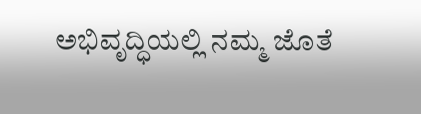ಅಭಿವೃದ್ಧಿಯಲ್ಲಿ ನಮ್ಮ ಜೊತೆ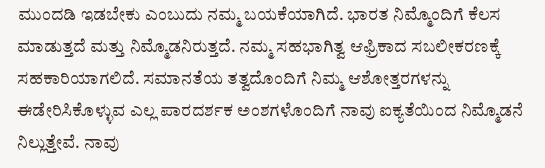ಮುಂದಡಿ ಇಡಬೇಕು ಎಂಬುದು ನಮ್ಮ ಬಯಕೆಯಾಗಿದೆ. ಭಾರತ ನಿಮ್ಮೊಂದಿಗೆ ಕೆಲಸ ಮಾಡುತ್ತದೆ ಮತ್ತು ನಿಮ್ಮೊಡನಿರುತ್ತದೆ. ನಮ್ಮ ಸಹಭಾಗಿತ್ವ ಆಫ್ರಿಕಾದ ಸಬಲೀಕರಣಕ್ಕೆ ಸಹಕಾರಿಯಾಗಲಿದೆ. ಸಮಾನತೆಯ ತತ್ವದೊಂದಿಗೆ ನಿಮ್ಮ ಆಶೋತ್ತರಗಳನ್ನು ಈಡೇರಿಸಿಕೊಳ್ಳುವ ಎಲ್ಲ ಪಾರದರ್ಶಕ ಅಂಶಗಳೊಂದಿಗೆ ನಾವು ಐಕ್ಯತೆಯಿಂದ ನಿಮ್ಮೊಡನೆ ನಿಲ್ಲುತ್ತೇವೆ. ನಾವು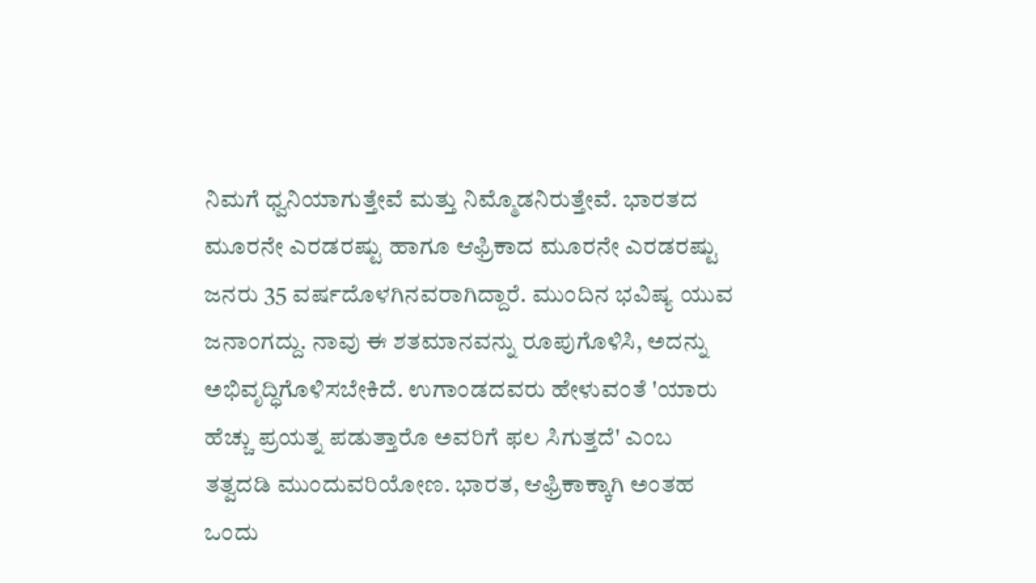ನಿಮಗೆ ಧ್ವನಿಯಾಗುತ್ತೇವೆ ಮತ್ತು ನಿಮ್ಮೊಡನಿರುತ್ತೇವೆ. ಭಾರತದ ಮೂರನೇ ಎರಡರಷ್ಟು ಹಾಗೂ ಆಫ್ರಿಕಾದ ಮೂರನೇ ಎರಡರಷ್ಟು ಜನರು 35 ವರ್ಷದೊಳಗಿನವರಾಗಿದ್ದಾರೆ. ಮುಂದಿನ ಭವಿಷ್ಯ ಯುವ ಜನಾಂಗದ್ದು. ನಾವು ಈ ಶತಮಾನವನ್ನು ರೂಪುಗೊಳಿಸಿ, ಅದನ್ನು ಅಭಿವೃದ್ಧಿಗೊಳಿಸಬೇಕಿದೆ. ಉಗಾಂಡದವರು ಹೇಳುವಂತೆ 'ಯಾರು ಹೆಚ್ಚು ಪ್ರಯತ್ನ ಪಡುತ್ತಾರೊ ಅವರಿಗೆ ಫಲ ಸಿಗುತ್ತದೆ' ಎಂಬ ತತ್ವದಡಿ ಮುಂದುವರಿಯೋಣ. ಭಾರತ, ಆಫ್ರಿಕಾಕ್ಕಾಗಿ ಅಂತಹ ಒಂದು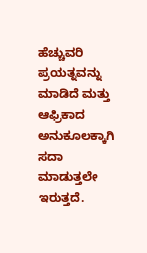ಹೆಚ್ಚುವರಿ ಪ್ರಯತ್ನವನ್ನು ಮಾಡಿದೆ ಮತ್ತು ಆಫ್ರಿಕಾದ ಅನುಕೂಲಕ್ಕಾಗಿ ಸದಾ ಮಾಡುತ್ತಲೇ ಇರುತ್ತದೆ.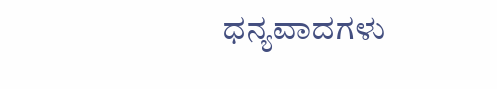ಧನ್ಯವಾದಗಳು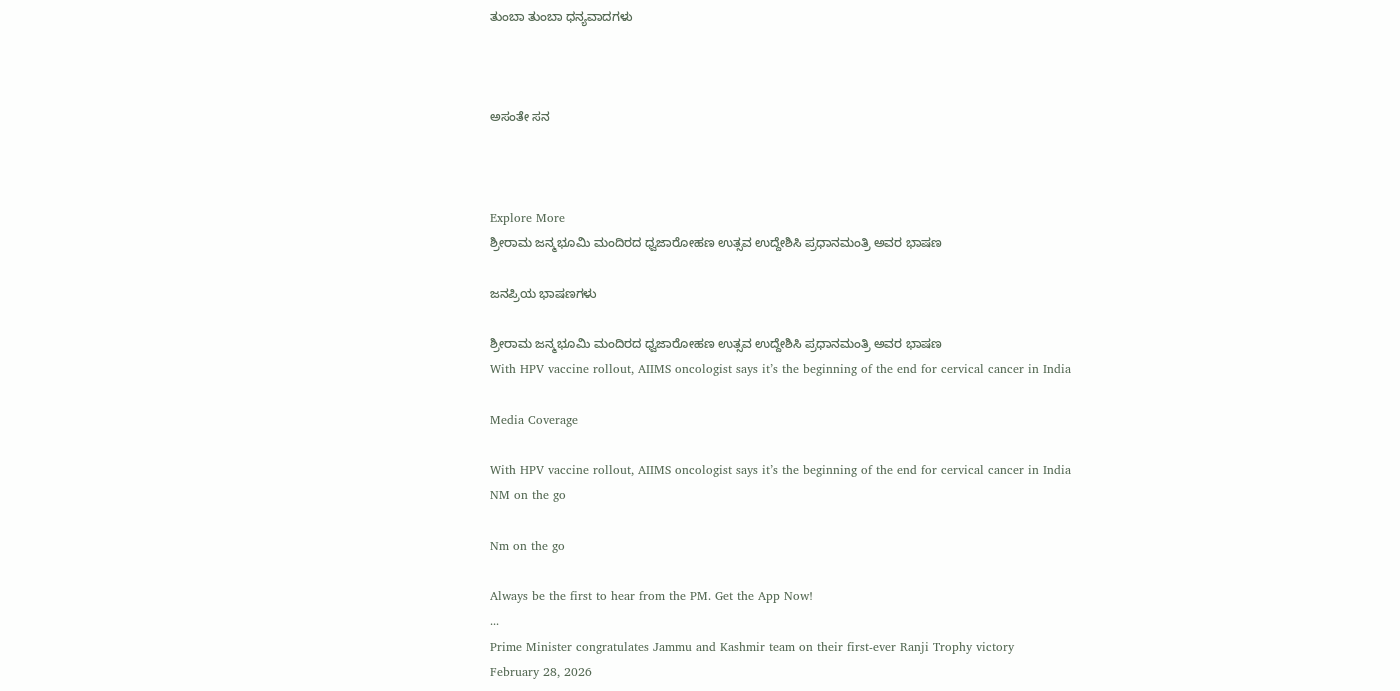ತುಂಬಾ ತುಂಬಾ ಧನ್ಯವಾದಗಳು



ಅಸಂತೇ ಸನ



Explore More
ಶ್ರೀರಾಮ ಜನ್ಮಭೂಮಿ ಮಂದಿರದ ಧ್ವಜಾರೋಹಣ ಉತ್ಸವ ಉದ್ದೇಶಿಸಿ ಪ್ರಧಾನಮಂತ್ರಿ ಅವರ ಭಾಷಣ

ಜನಪ್ರಿಯ ಭಾಷಣಗಳು

ಶ್ರೀರಾಮ ಜನ್ಮಭೂಮಿ ಮಂದಿರದ ಧ್ವಜಾರೋಹಣ ಉತ್ಸವ ಉದ್ದೇಶಿಸಿ ಪ್ರಧಾನಮಂತ್ರಿ ಅವರ ಭಾಷಣ
With HPV vaccine rollout, AIIMS oncologist says it’s the beginning of the end for cervical cancer in India

Media Coverage

With HPV vaccine rollout, AIIMS oncologist says it’s the beginning of the end for cervical cancer in India
NM on the go

Nm on the go

Always be the first to hear from the PM. Get the App Now!
...
Prime Minister congratulates Jammu and Kashmir team on their first-ever Ranji Trophy victory
February 28, 2026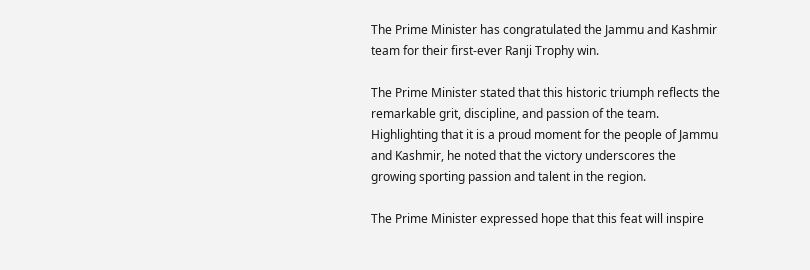The Prime Minister has congratulated the Jammu and Kashmir team for their first-ever Ranji Trophy win.

The Prime Minister stated that this historic triumph reflects the remarkable grit, discipline, and passion of the team. Highlighting that it is a proud moment for the people of Jammu and Kashmir, he noted that the victory underscores the growing sporting passion and talent in the region.

The Prime Minister expressed hope that this feat will inspire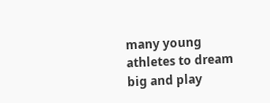many young athletes to dream big and play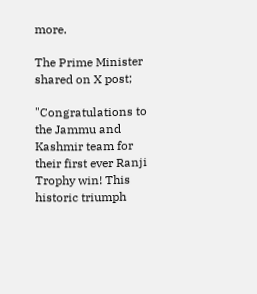more.

The Prime Minister shared on X post;

"Congratulations to the Jammu and Kashmir team for their first ever Ranji Trophy win! This historic triumph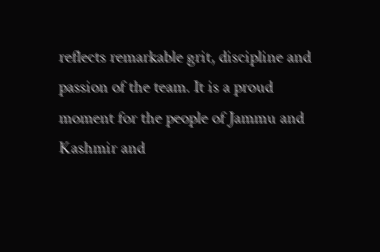reflects remarkable grit, discipline and passion of the team. It is a proud moment for the people of Jammu and Kashmir and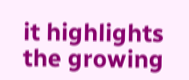it highlights the growing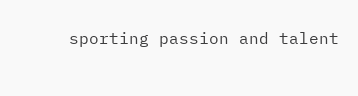sporting passion and talent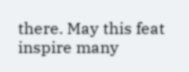there. May this feat inspire many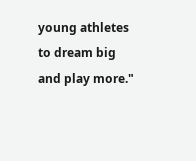young athletes to dream big and play more."